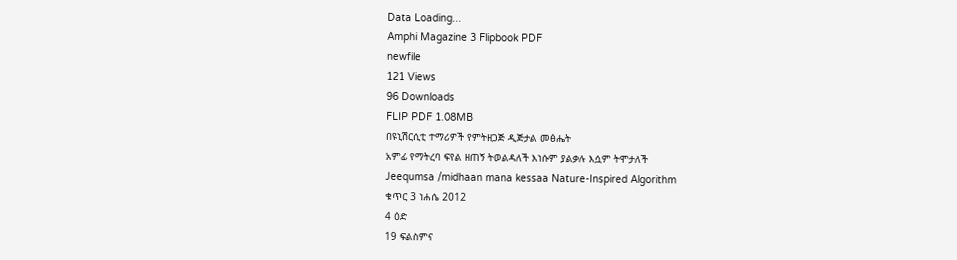Data Loading...
Amphi Magazine 3 Flipbook PDF
newfile
121 Views
96 Downloads
FLIP PDF 1.08MB
በዩኒሽርሲቲ ተማሪዎች የምትዘጋጅ ዲጅታል መፅሔት
አምፊ የማትረባ ፍየል ዘጠኝ ትወልዳለች እነሱም ያልቃሉ እሷም ትሞታለች
Jeequmsa /midhaan mana kessaa Nature-Inspired Algorithm
ቁጥር 3 ነሐሴ 2012
4 ዕድ
19 ፍልስምና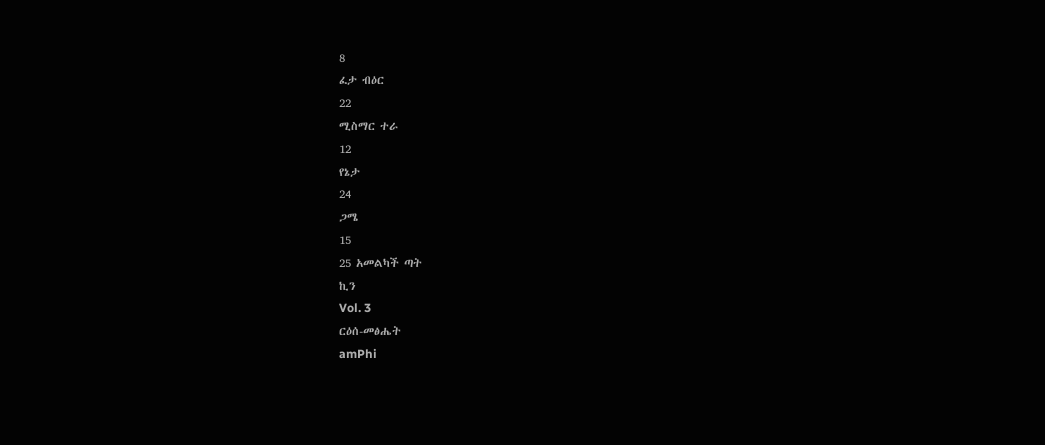8
ፈታ ብዕር
22
ሚስማር ተራ
12
የኔታ
24
ጋሜ
15
25 አመልካች ጣት
ኪን
Vol. 3
ርዕሰ-መፅሔት
amPhi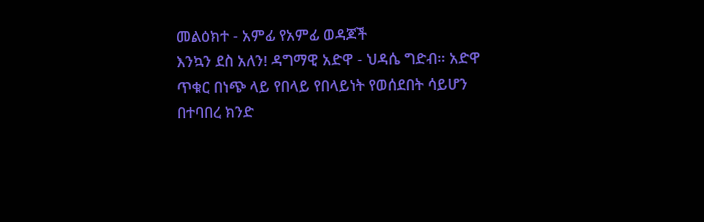መልዕክተ - አምፊ የአምፊ ወዳጆች
እንኳን ደስ አለን! ዳግማዊ አድዋ - ህዳሴ ግድብ። አድዋ ጥቁር በነጭ ላይ የበላይ የበላይነት የወሰደበት ሳይሆን በተባበረ ክንድ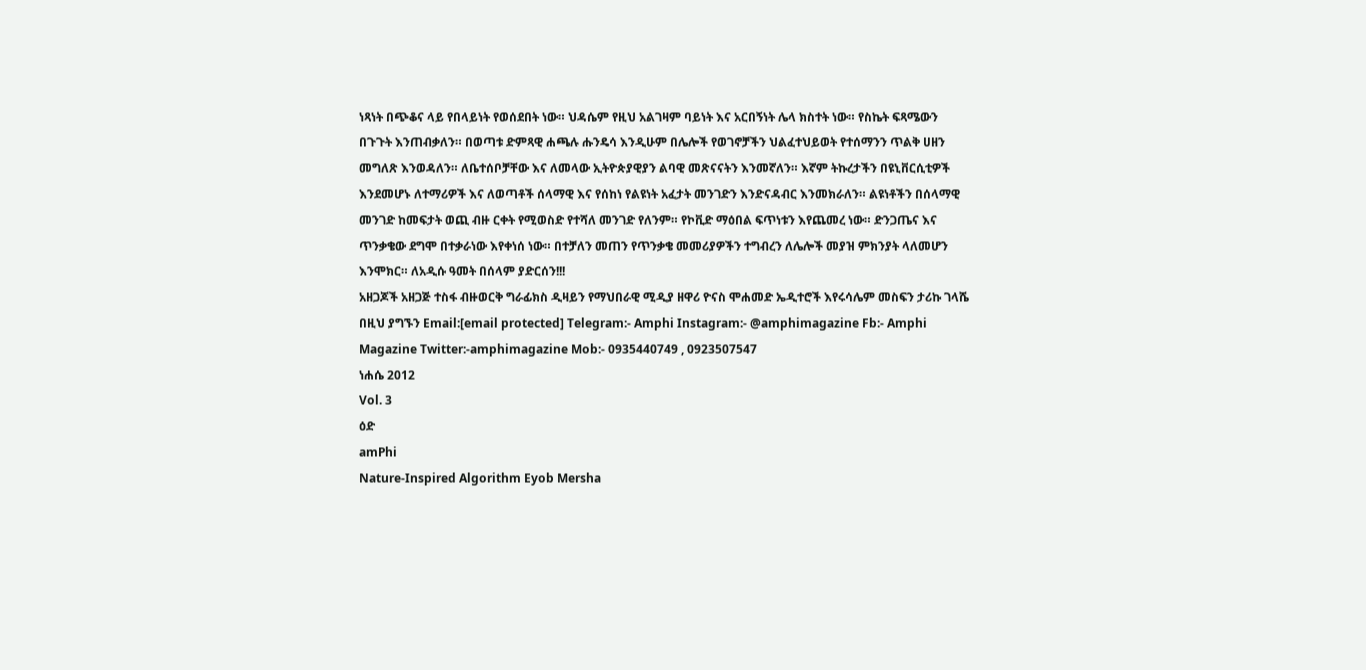ነጻነት በጭቆና ላይ የበላይነት የወሰደበት ነው። ህዳሴም የዚህ አልገዛም ባይነት እና አርበኝነት ሌላ ክስተት ነው። የስኬት ፍጻሜውን በጉጉት እንጠብቃለን። በወጣቱ ድምጻዊ ሐጫሉ ሑንዴሳ እንዲሁም በሌሎች የወገኖቻችን ህልፈተህይወት የተሰማንን ጥልቅ ሀዘን መግለጽ እንወዳለን። ለቤተሰቦቻቸው እና ለመላው ኢትዮጵያዊያን ልባዊ መጽናናትን እንመኛለን። እኛም ትኩረታችን በዩኒቨርሲቲዎች እንደመሆኑ ለተማሪዎች እና ለወጣቶች ሰላማዊ እና የሰከነ የልዩነት አፈታት መንገድን እንድናዳብር እንመክራለን። ልዩነቶችን በሰላማዊ መንገድ ከመፍታት ወጪ ብዙ ርቀት የሚወስድ የተሻለ መንገድ የለንም። የኮቪድ ማዕበል ፍጥነቱን እየጨመረ ነው። ድንጋጤና እና ጥንቃቄው ደግሞ በተቃራነው እየቀነሰ ነው። በተቻለን መጠን የጥንቃቄ መመሪያዎችን ተግብረን ለሌሎች መያዝ ምክንያት ላለመሆን እንሞክር። ለአዲሱ ዓመት በሰላም ያድርሰን!!!
አዘጋጆች አዘጋጅ ተስፋ ብዙወርቅ ግራፊክስ ዲዛይን የማህበራዊ ሚዲያ ዘዋሪ ዮናስ ሞሐመድ ኤዲተሮች እየሩሳሌም መስፍን ታሪኩ ገላሼ በዚህ ያግኙን Email:[email protected] Telegram:- Amphi Instagram:- @amphimagazine Fb:- Amphi Magazine Twitter:-amphimagazine Mob:- 0935440749 , 0923507547
ነሐሴ 2012
Vol. 3
ዕድ
amPhi
Nature-Inspired Algorithm Eyob Mersha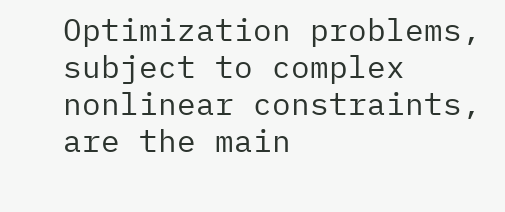Optimization problems, subject to complex nonlinear constraints, are the main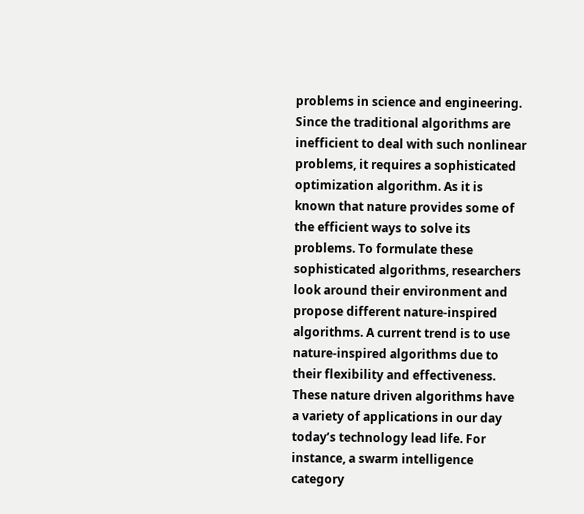problems in science and engineering. Since the traditional algorithms are inefficient to deal with such nonlinear problems, it requires a sophisticated optimization algorithm. As it is known that nature provides some of the efficient ways to solve its problems. To formulate these sophisticated algorithms, researchers look around their environment and propose different nature-inspired algorithms. A current trend is to use nature-inspired algorithms due to their flexibility and effectiveness. These nature driven algorithms have a variety of applications in our day today’s technology lead life. For instance, a swarm intelligence category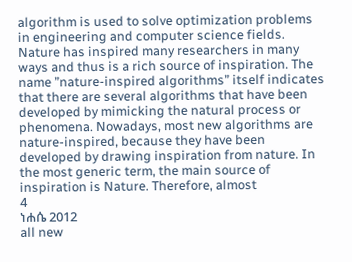algorithm is used to solve optimization problems in engineering and computer science fields. Nature has inspired many researchers in many ways and thus is a rich source of inspiration. The name ”nature-inspired algorithms” itself indicates that there are several algorithms that have been developed by mimicking the natural process or phenomena. Nowadays, most new algorithms are nature-inspired, because they have been developed by drawing inspiration from nature. In the most generic term, the main source of inspiration is Nature. Therefore, almost
4
ነሐሴ 2012
all new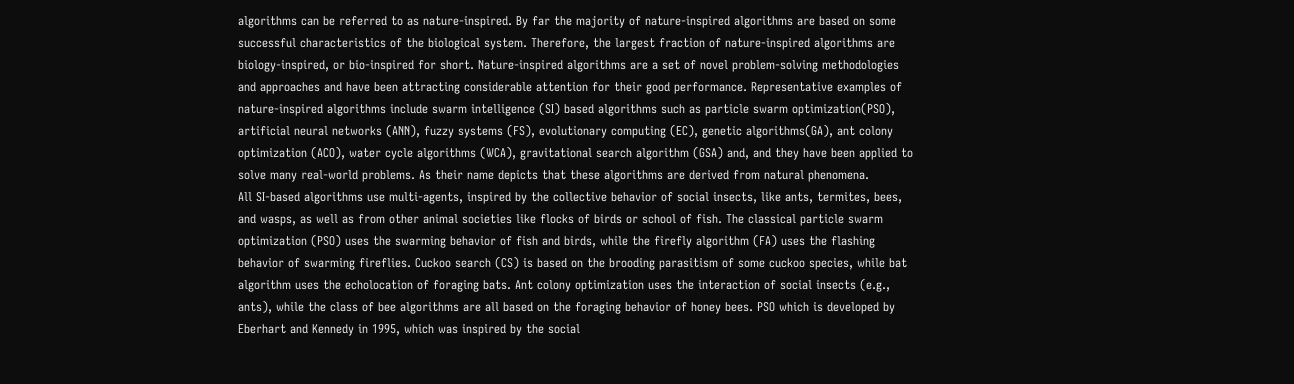algorithms can be referred to as nature-inspired. By far the majority of nature-inspired algorithms are based on some successful characteristics of the biological system. Therefore, the largest fraction of nature-inspired algorithms are biology-inspired, or bio-inspired for short. Nature-inspired algorithms are a set of novel problem-solving methodologies and approaches and have been attracting considerable attention for their good performance. Representative examples of nature-inspired algorithms include swarm intelligence (SI) based algorithms such as particle swarm optimization(PSO), artificial neural networks (ANN), fuzzy systems (FS), evolutionary computing (EC), genetic algorithms(GA), ant colony optimization (ACO), water cycle algorithms (WCA), gravitational search algorithm (GSA) and, and they have been applied to solve many real-world problems. As their name depicts that these algorithms are derived from natural phenomena.
All SI-based algorithms use multi-agents, inspired by the collective behavior of social insects, like ants, termites, bees, and wasps, as well as from other animal societies like flocks of birds or school of fish. The classical particle swarm optimization (PSO) uses the swarming behavior of fish and birds, while the firefly algorithm (FA) uses the flashing behavior of swarming fireflies. Cuckoo search (CS) is based on the brooding parasitism of some cuckoo species, while bat algorithm uses the echolocation of foraging bats. Ant colony optimization uses the interaction of social insects (e.g., ants), while the class of bee algorithms are all based on the foraging behavior of honey bees. PSO which is developed by Eberhart and Kennedy in 1995, which was inspired by the social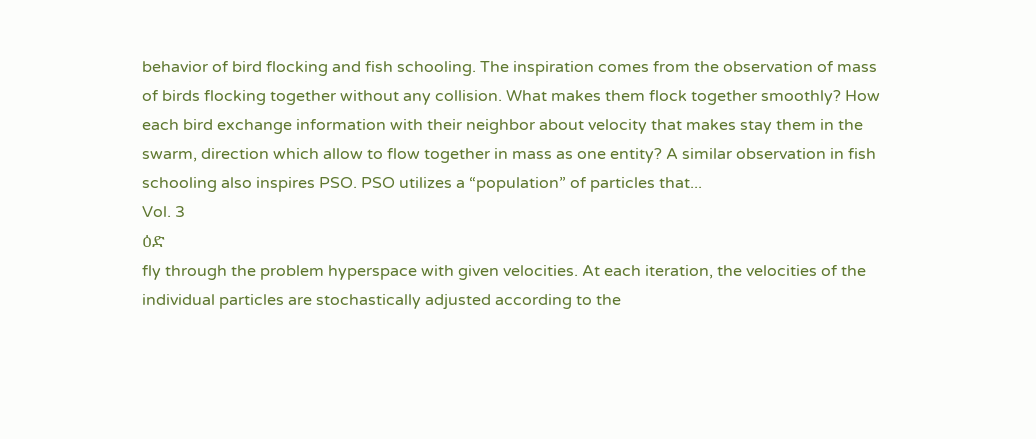behavior of bird flocking and fish schooling. The inspiration comes from the observation of mass of birds flocking together without any collision. What makes them flock together smoothly? How each bird exchange information with their neighbor about velocity that makes stay them in the swarm, direction which allow to flow together in mass as one entity? A similar observation in fish schooling also inspires PSO. PSO utilizes a “population” of particles that...
Vol. 3
ዕድ
fly through the problem hyperspace with given velocities. At each iteration, the velocities of the individual particles are stochastically adjusted according to the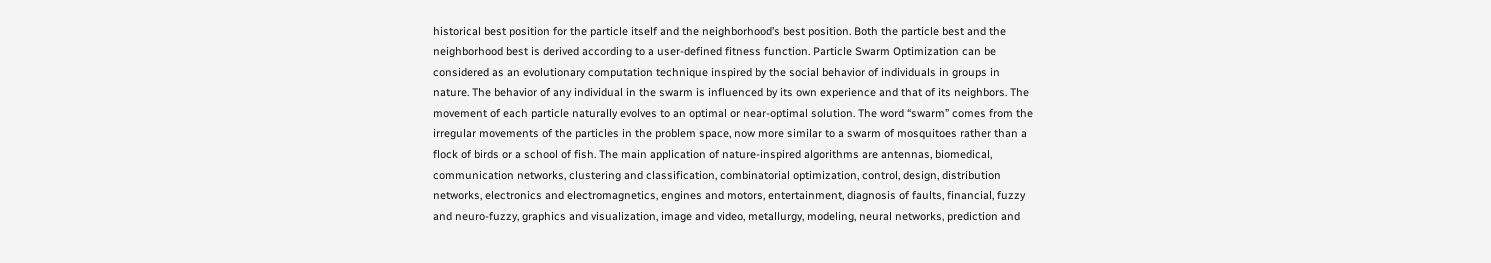historical best position for the particle itself and the neighborhood’s best position. Both the particle best and the neighborhood best is derived according to a user-defined fitness function. Particle Swarm Optimization can be considered as an evolutionary computation technique inspired by the social behavior of individuals in groups in nature. The behavior of any individual in the swarm is influenced by its own experience and that of its neighbors. The movement of each particle naturally evolves to an optimal or near-optimal solution. The word “swarm” comes from the irregular movements of the particles in the problem space, now more similar to a swarm of mosquitoes rather than a flock of birds or a school of fish. The main application of nature-inspired algorithms are antennas, biomedical, communication networks, clustering and classification, combinatorial optimization, control, design, distribution networks, electronics and electromagnetics, engines and motors, entertainment, diagnosis of faults, financial, fuzzy and neuro-fuzzy, graphics and visualization, image and video, metallurgy, modeling, neural networks, prediction and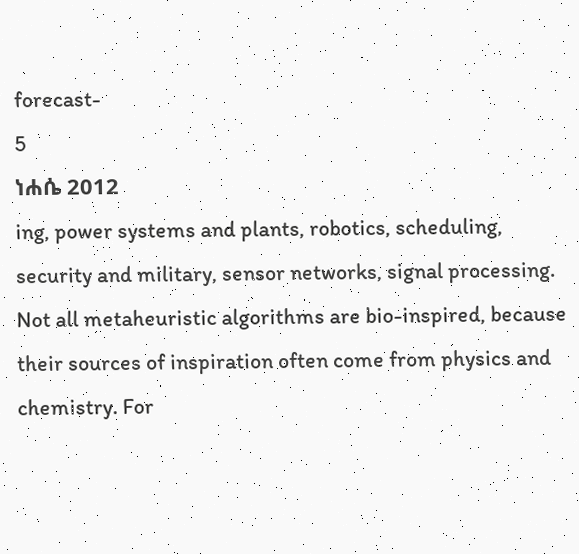forecast-
5
ነሐሴ 2012
ing, power systems and plants, robotics, scheduling, security and military, sensor networks, signal processing. Not all metaheuristic algorithms are bio-inspired, because their sources of inspiration often come from physics and chemistry. For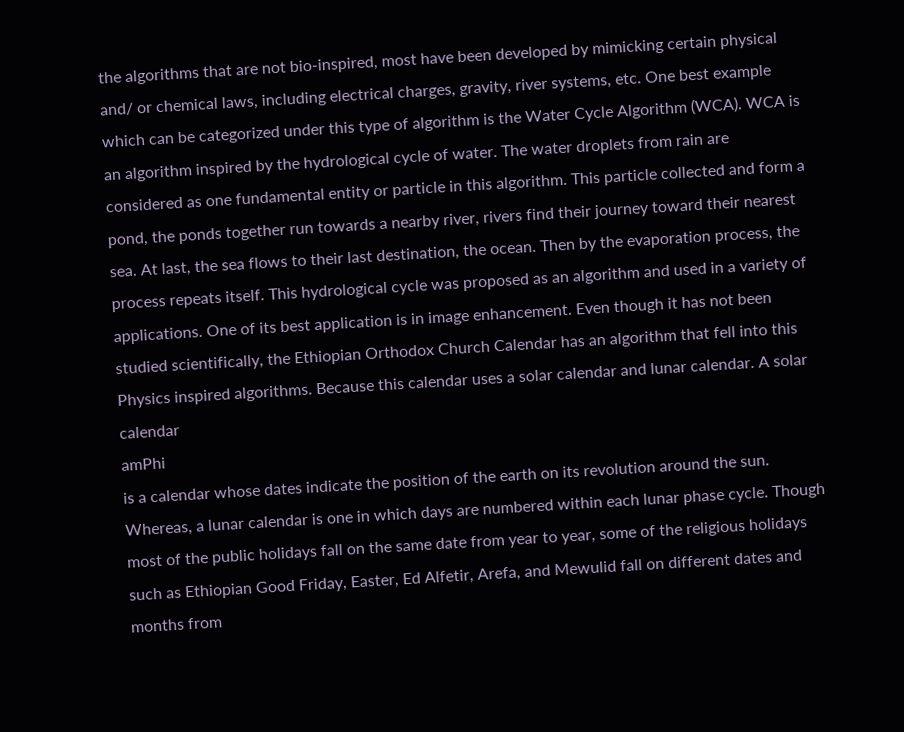the algorithms that are not bio-inspired, most have been developed by mimicking certain physical and/ or chemical laws, including electrical charges, gravity, river systems, etc. One best example which can be categorized under this type of algorithm is the Water Cycle Algorithm (WCA). WCA is an algorithm inspired by the hydrological cycle of water. The water droplets from rain are considered as one fundamental entity or particle in this algorithm. This particle collected and form a pond, the ponds together run towards a nearby river, rivers find their journey toward their nearest sea. At last, the sea flows to their last destination, the ocean. Then by the evaporation process, the process repeats itself. This hydrological cycle was proposed as an algorithm and used in a variety of applications. One of its best application is in image enhancement. Even though it has not been studied scientifically, the Ethiopian Orthodox Church Calendar has an algorithm that fell into this Physics inspired algorithms. Because this calendar uses a solar calendar and lunar calendar. A solar calendar
amPhi
is a calendar whose dates indicate the position of the earth on its revolution around the sun. Whereas, a lunar calendar is one in which days are numbered within each lunar phase cycle. Though most of the public holidays fall on the same date from year to year, some of the religious holidays such as Ethiopian Good Friday, Easter, Ed Alfetir, Arefa, and Mewulid fall on different dates and months from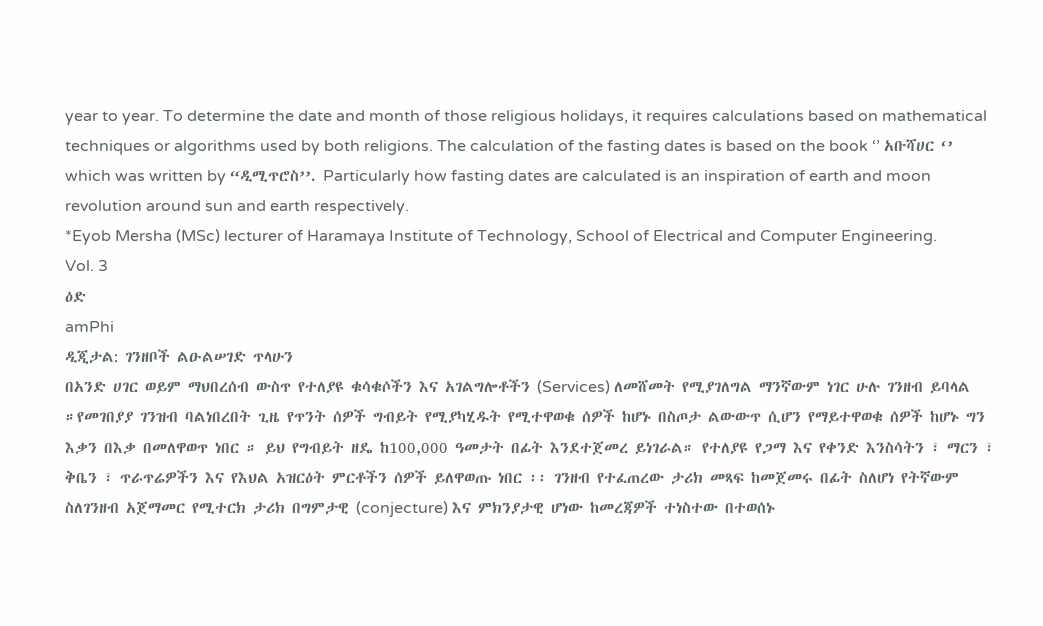year to year. To determine the date and month of those religious holidays, it requires calculations based on mathematical techniques or algorithms used by both religions. The calculation of the fasting dates is based on the book ‘’ አቡሻሀር ‘’ which was written by “ዲሚጥሮስ’’. Particularly how fasting dates are calculated is an inspiration of earth and moon revolution around sun and earth respectively.
*Eyob Mersha (MSc) lecturer of Haramaya Institute of Technology, School of Electrical and Computer Engineering.
Vol. 3
ዕድ
amPhi
ዲጂታል: ገንዘቦች ልዑልሠገድ ጥላሁን
በአንድ ሀገር ወይም ማህበረሰብ ውስጥ የተለያዩ ቁሳቁሶችን እና አገልግሎቶችን (Services) ለመሸመት የሚያገለግል ማንኛውም ነገር ሁሉ ገንዘብ ይባላል ።የመገበያያ ገንዝብ ባልነበረበት ጊዜ የጥንት ሰዎች ግብይት የሚያካሂዱት የሚተዋወቁ ሰዎች ከሆኑ በስጦታ ልውውጥ ሲሆን የማይተዋወቁ ሰዎች ከሆኑ ግን እቃን በእቃ በመለዋወጥ ነበር ። ይህ የግብይት ዘዴ ከ100,000 ዓመታት በፊት እንደተጀመረ ይነገራል። የተለያዩ የጋማ እና የቀንድ እንስሳትን ፣ ማርን ፣ ቅቤን ፣ ጥራጥሬዎችን እና የእህል አዝርዕት ምርቶችን ሰዎች ይለዋወጡ ነበር ፡፡ ገንዘብ የተፈጠረው ታሪክ መጻፍ ከመጀመሩ በፊት ስለሆነ የትኛውም ስለገንዘብ አጀማመር የሚተርክ ታሪክ በግምታዊ (conjecture) እና ምክንያታዊ ሆነው ከመረጃዎች ተነስተው በተወሰኑ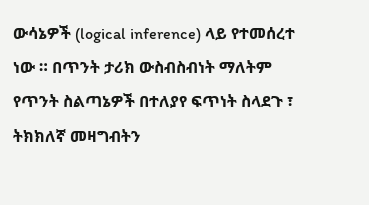ውሳኔዎች (logical inference) ላይ የተመሰረተ ነው ። በጥንት ታሪክ ውስብስብነት ማለትም የጥንት ስልጣኔዎች በተለያየ ፍጥነት ስላደጉ ፣ ትክክለኛ መዛግብትን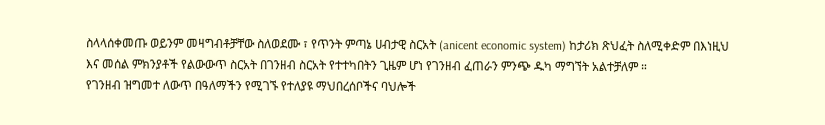ስላላሰቀመጡ ወይንም መዛግብቶቻቸው ስለወደሙ ፣ የጥንት ምጣኔ ሀብታዊ ስርአት (anicent economic system) ከታሪክ ጽህፈት ስለሚቀድም በእነዚህ እና መሰል ምክንያቶች የልውውጥ ስርአት በገንዘብ ስርአት የተተካበትን ጊዜም ሆነ የገንዘብ ፈጠራን ምንጭ ዱካ ማግኘት አልተቻለም ።
የገንዘብ ዝግመተ ለውጥ በዓለማችን የሚገኙ የተለያዩ ማህበረሰቦችና ባህሎች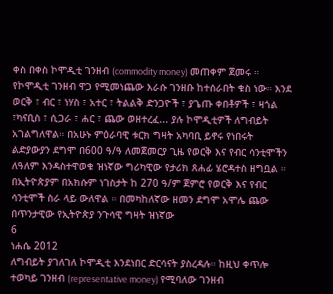ቀስ በቀስ ኮሞዲቲ ገንዘብ (commodity money) መጠቀም ጀመሩ ። የኮሞዲቲ ገንዘብ ዋጋ የሚመነጨው እራሱ ገንዘቡ ከተሰራበት ቁስ ነው። እንደ ወርቅ ፣ ብር ፣ ነሃስ ፣ አተር ፣ ትልልቅ ድንጋዮች ፣ ያጌጡ ቀበቶዎች ፣ ዛጎል ፣ካናቢስ ፣ ሲጋራ ፣ ሐር ፣ ጨው ወዘተረፈ... ያሉ ኮሞዲቲዎች ለግብይት አገልግለዋል። በአሁኑ ምዕራባዊ ቱርክ ግዛት አካባቢ ይኖሩ የነበሩት ልድያውያን ደግሞ በ600 ዓ/ዓ ለመጀመርያ ጊዜ የወርቅ እና የብር ሳንቲሞችን ለዓለም እንዳስተዋወቁ ዝነኛው ግሪካዊው የታሪክ ጸሐፊ ሄሮዳተስ ዘግቧል ። በኢትዮጵያም በአክሱም ነገስታት ከ 270 ዓ/ም ጀምሮ የወርቅ እና የብር ሳንቲሞች ስራ ላይ ውለዋል ። በመካከለኛው ዘመን ደግሞ አሞሌ ጨው በጥንታዊው የኢትዮጵያ ንጉሳዊ ግዛት ዝነኛው
6
ነሐሴ 2012
ለግብይት ያገለገለ ኮሞዲቲ እንደነበር ድርሳናት ያስረዳሉ። ከዚህ ቀጥሎ ተወካይ ገንዘብ (representative money) የሚባለው ገንዘብ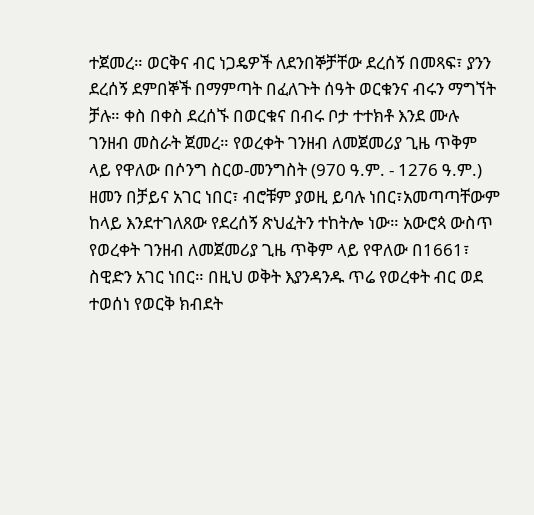ተጀመረ። ወርቅና ብር ነጋዴዎች ለደንበኞቻቸው ደረሰኝ በመጻፍ፣ ያንን ደረሰኝ ደምበኞች በማምጣት በፈለጉት ሰዓት ወርቁንና ብሩን ማግኘት ቻሉ። ቀስ በቀስ ደረሰኙ በወርቁና በብሩ ቦታ ተተክቶ እንደ ሙሉ ገንዘብ መስራት ጀመረ። የወረቀት ገንዘብ ለመጀመሪያ ጊዜ ጥቅም ላይ የዋለው በሶንግ ስርወ-መንግስት (970 ዓ.ም. - 1276 ዓ.ም.) ዘመን በቻይና አገር ነበር፣ ብሮቹም ያወዚ ይባሉ ነበር፣አመጣጣቸውም ከላይ እንደተገለጸው የደረሰኝ ጽህፈትን ተከትሎ ነው። አውሮጳ ውስጥ የወረቀት ገንዘብ ለመጀመሪያ ጊዜ ጥቅም ላይ የዋለው በ1661፣ ስዊድን አገር ነበር። በዚህ ወቅት እያንዳንዱ ጥሬ የወረቀት ብር ወደ ተወሰነ የወርቅ ክብደት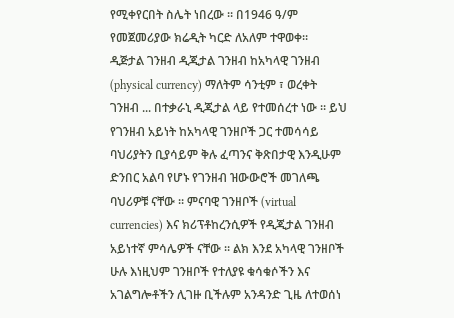የሚቀየርበት ስሌት ነበረው ። በ1946 ዓ/ም የመጀመሪያው ክሬዲት ካርድ ለአለም ተዋወቀ።
ዲጅታል ገንዘብ ዲጂታል ገንዘብ ከአካላዊ ገንዘብ (physical currency) ማለትም ሳንቲም ፣ ወረቀት ገንዘብ ... በተቃራኒ ዲጂታል ላይ የተመሰረተ ነው ። ይህ የገንዘብ አይነት ከአካላዊ ገንዘቦች ጋር ተመሳሳይ ባህሪያትን ቢያሳይም ቅሉ ፈጣንና ቅጽበታዊ እንዲሁም ድንበር አልባ የሆኑ የገንዘብ ዝውውሮች መገለጫ ባህሪዎቹ ናቸው ። ምናባዊ ገንዘቦች (virtual currencies) እና ክሪፕቶከረንሲዎች የዲጂታል ገንዘብ አይነተኛ ምሳሌዎች ናቸው ። ልክ እንደ አካላዊ ገንዘቦች ሁሉ እነዚህም ገንዘቦች የተለያዩ ቁሳቁሶችን እና አገልግሎቶችን ሊገዙ ቢችሉም አንዳንድ ጊዜ ለተወሰነ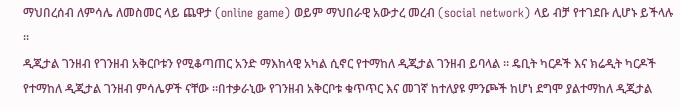ማህበረሰብ ለምሳሌ ለመስመር ላይ ጨዋታ (online game) ወይም ማህበራዊ አውታረ መረብ (social network) ላይ ብቻ የተገደቡ ሊሆኑ ይችላሉ ።
ዲጂታል ገንዘብ የገንዘብ አቅርቦቱን የሚቆጣጠር አንድ ማእከላዊ አካል ሲኖር የተማከለ ዲጂታል ገንዘብ ይባላል ። ዴቢት ካርዶች እና ክሬዲት ካርዶች የተማከለ ዲጂታል ገንዘብ ምሳሌዎች ናቸው ።በተቃራኒው የገንዘብ አቅርቦቱ ቁጥጥር እና መገኛ ከተለያዩ ምንጮች ከሆነ ደግሞ ያልተማከለ ዲጂታል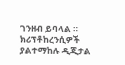ገንዘብ ይባላል ። ክሪፕቶከረንሲዎች ያልተማከሉ ዲጂታል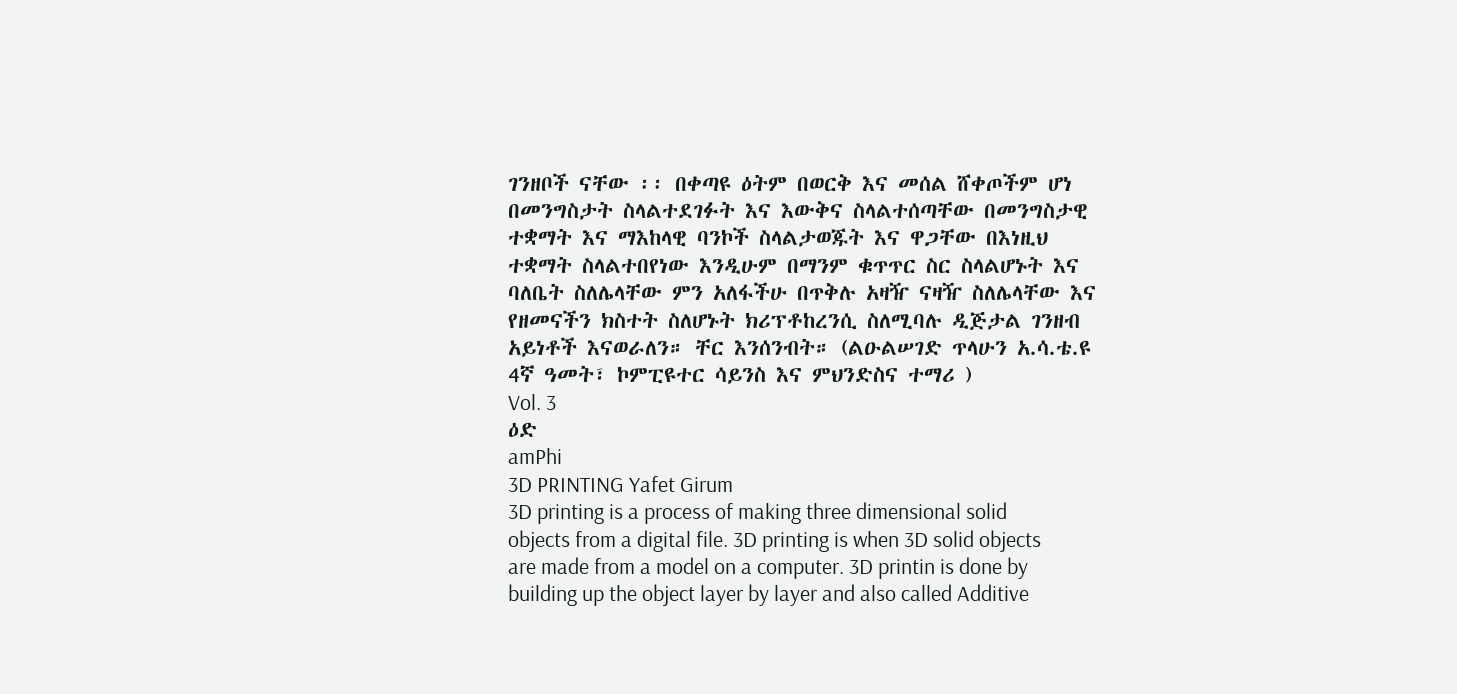ገንዘቦች ናቸው ፡፡ በቀጣዩ ዕትም በወርቅ እና መሰል ሸቀጦችም ሆነ በመንግስታት ስላልተደገፉት እና እውቅና ስላልተሰጣቸው በመንግስታዊ ተቋማት እና ማእከላዊ ባንኮች ስላልታወጁት እና ዋጋቸው በእነዚህ ተቋማት ስላልተበየነው እንዲሁም በማንም ቁጥጥር ስር ስላልሆኑት እና ባለቤት ስለሌላቸው ምን አለፋችሁ በጥቅሉ አዛዥ ናዛዥ ስለሌላቸው እና የዘመናችን ክስተት ስለሆኑት ክሪፕቶከረንሲ ስለሚባሉ ዲጅታል ገንዘብ አይነቶች እናወራለን። ቸር እንሰንብት። (ልዑልሠገድ ጥላሁን አ.ሳ.ቴ.ዩ 4ኛ ዓመት፣ ኮምፒዩተር ሳይንስ እና ምህንድስና ተማሪ )
Vol. 3
ዕድ
amPhi
3D PRINTING Yafet Girum
3D printing is a process of making three dimensional solid objects from a digital file. 3D printing is when 3D solid objects are made from a model on a computer. 3D printin is done by building up the object layer by layer and also called Additive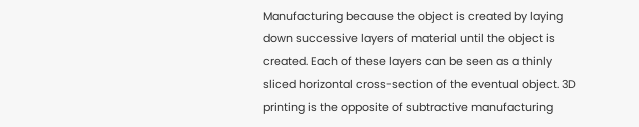Manufacturing because the object is created by laying down successive layers of material until the object is created. Each of these layers can be seen as a thinly sliced horizontal cross-section of the eventual object. 3D printing is the opposite of subtractive manufacturing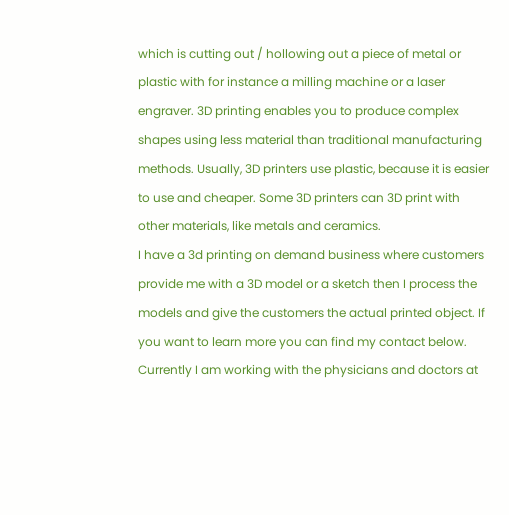which is cutting out / hollowing out a piece of metal or plastic with for instance a milling machine or a laser engraver. 3D printing enables you to produce complex shapes using less material than traditional manufacturing methods. Usually, 3D printers use plastic, because it is easier to use and cheaper. Some 3D printers can 3D print with other materials, like metals and ceramics.
I have a 3d printing on demand business where customers provide me with a 3D model or a sketch then I process the models and give the customers the actual printed object. If you want to learn more you can find my contact below. Currently I am working with the physicians and doctors at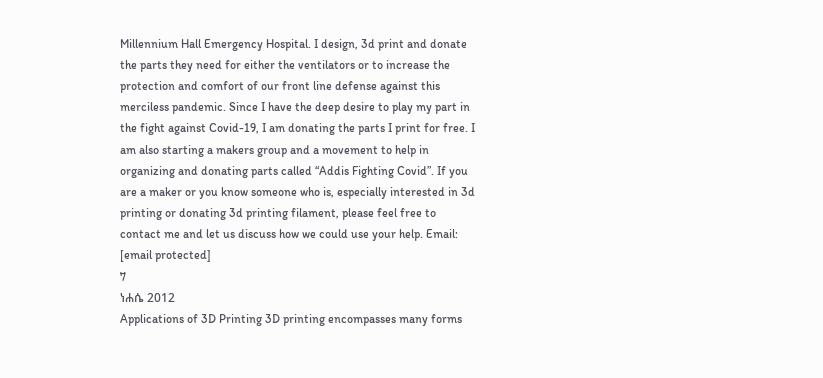Millennium Hall Emergency Hospital. I design, 3d print and donate the parts they need for either the ventilators or to increase the protection and comfort of our front line defense against this merciless pandemic. Since I have the deep desire to play my part in the fight against Covid-19, I am donating the parts I print for free. I am also starting a makers group and a movement to help in organizing and donating parts called “Addis Fighting Covid”. If you are a maker or you know someone who is, especially interested in 3d printing or donating 3d printing filament, please feel free to contact me and let us discuss how we could use your help. Email: [email protected]
7
ነሐሴ 2012
Applications of 3D Printing 3D printing encompasses many forms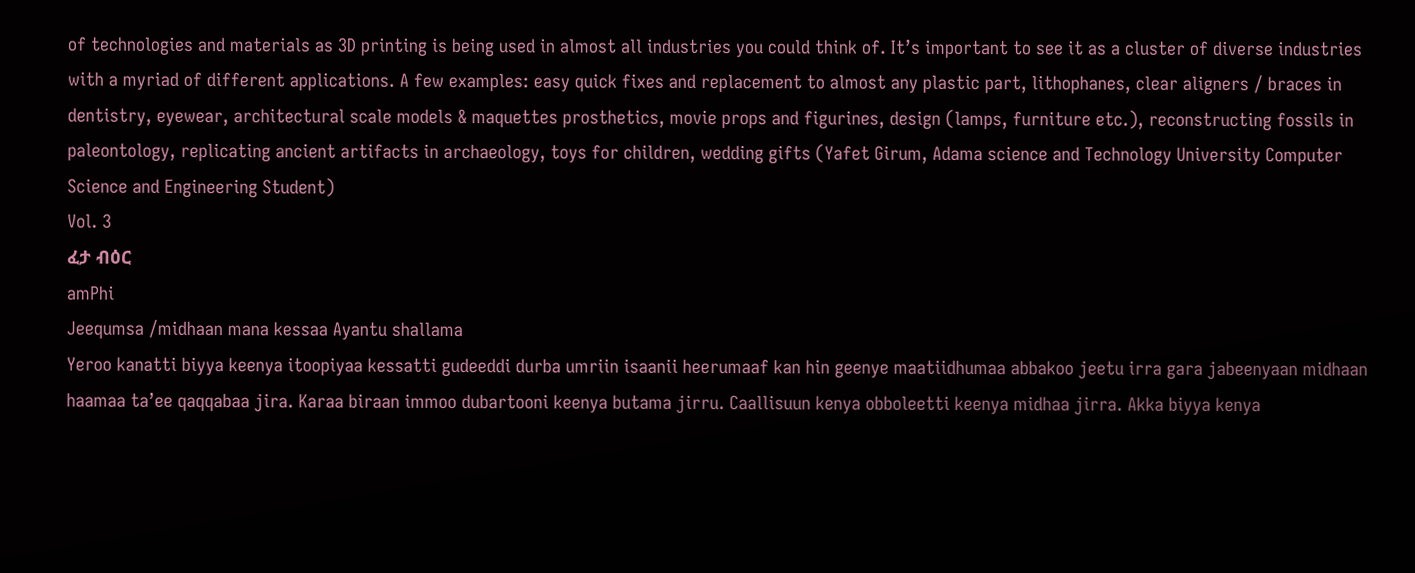of technologies and materials as 3D printing is being used in almost all industries you could think of. It’s important to see it as a cluster of diverse industries with a myriad of different applications. A few examples: easy quick fixes and replacement to almost any plastic part, lithophanes, clear aligners / braces in dentistry, eyewear, architectural scale models & maquettes prosthetics, movie props and figurines, design (lamps, furniture etc.), reconstructing fossils in paleontology, replicating ancient artifacts in archaeology, toys for children, wedding gifts (Yafet Girum, Adama science and Technology University Computer Science and Engineering Student)
Vol. 3
ፈታ ብዕር
amPhi
Jeequmsa /midhaan mana kessaa Ayantu shallama
Yeroo kanatti biyya keenya itoopiyaa kessatti gudeeddi durba umriin isaanii heerumaaf kan hin geenye maatiidhumaa abbakoo jeetu irra gara jabeenyaan midhaan haamaa ta’ee qaqqabaa jira. Karaa biraan immoo dubartooni keenya butama jirru. Caallisuun kenya obboleetti keenya midhaa jirra. Akka biyya kenya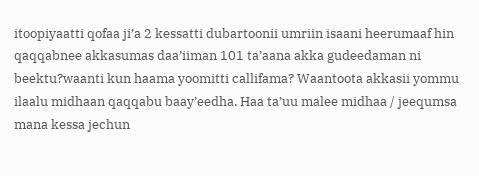itoopiyaatti qofaa ji’a 2 kessatti dubartoonii umriin isaani heerumaaf hin qaqqabnee akkasumas daa’iiman 101 ta’aana akka gudeedaman ni beektu?waanti kun haama yoomitti callifama? Waantoota akkasii yommu ilaalu midhaan qaqqabu baay’eedha. Haa ta’uu malee midhaa / jeequmsa mana kessa jechun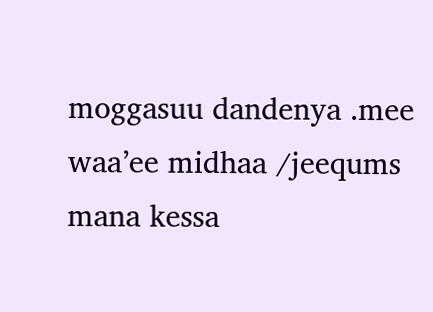moggasuu dandenya .mee waa’ee midhaa /jeequms mana kessa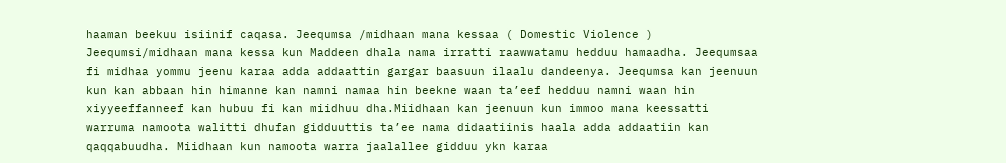haaman beekuu isiinif caqasa. Jeequmsa /midhaan mana kessaa ( Domestic Violence ) Jeequmsi/midhaan mana kessa kun Maddeen dhala nama irratti raawwatamu hedduu hamaadha. Jeequmsaa fi midhaa yommu jeenu karaa adda addaattin gargar baasuun ilaalu dandeenya. Jeequmsa kan jeenuun kun kan abbaan hin himanne kan namni namaa hin beekne waan ta’eef hedduu namni waan hin xiyyeeffanneef kan hubuu fi kan miidhuu dha.Miidhaan kan jeenuun kun immoo mana keessatti warruma namoota walitti dhufan gidduuttis ta’ee nama didaatiinis haala adda addaatiin kan qaqqabuudha. Miidhaan kun namoota warra jaalallee gidduu ykn karaa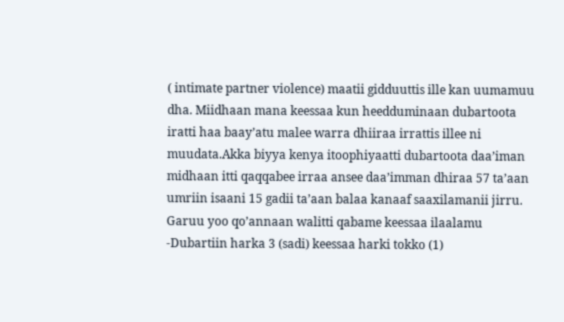( intimate partner violence) maatii gidduuttis ille kan uumamuu dha. Miidhaan mana keessaa kun heedduminaan dubartoota iratti haa baay’atu malee warra dhiiraa irrattis illee ni muudata.Akka biyya kenya itoophiyaatti dubartoota daa’iman midhaan itti qaqqabee irraa ansee daa’imman dhiraa 57 ta’aan umriin isaani 15 gadii ta’aan balaa kanaaf saaxilamanii jirru. Garuu yoo qo’annaan walitti qabame keessaa ilaalamu -Dubartiin harka 3 (sadi) keessaa harki tokko (1)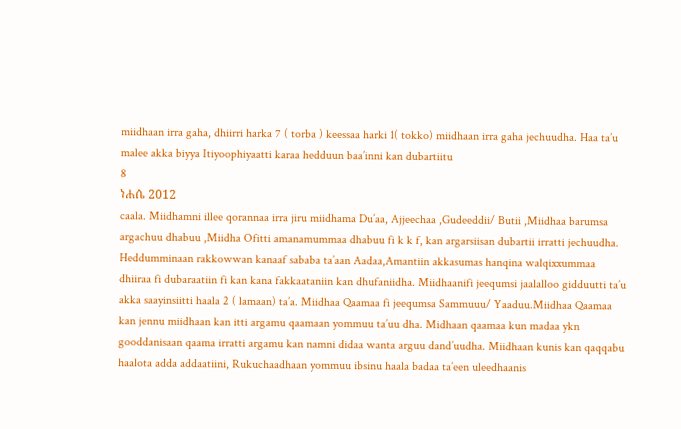miidhaan irra gaha, dhiirri harka 7 ( torba ) keessaa harki 1( tokko) miidhaan irra gaha jechuudha. Haa ta’u malee akka biyya Itiyoophiyaatti karaa hedduun baa’inni kan dubartiitu
8
ነሐሴ 2012
caala. Miidhamni illee qorannaa irra jiru miidhama Du’aa, Ajjeechaa ,Gudeeddii/ Butii ,Miidhaa barumsa argachuu dhabuu ,Miidha Ofitti amanamummaa dhabuu fi k k f, kan argarsiisan dubartii irratti jechuudha. Heddumminaan rakkowwan kanaaf sababa ta’aan Aadaa,Amantiin akkasumas hanqina walqixxummaa dhiiraa fi dubaraatiin fi kan kana fakkaataniin kan dhufaniidha. Miidhaanifi jeequmsi jaalalloo gidduutti ta’u akka saayinsiitti haala 2 ( lamaan) ta’a. Miidhaa Qaamaa fi jeequmsa Sammuuu/ Yaaduu.Miidhaa Qaamaa kan jennu miidhaan kan itti argamu qaamaan yommuu ta’uu dha. Midhaan qaamaa kun madaa ykn gooddanisaan qaama irratti argamu kan namni didaa wanta arguu dand’uudha. Miidhaan kunis kan qaqqabu haalota adda addaatiini, Rukuchaadhaan yommuu ibsinu haala badaa ta’een uleedhaanis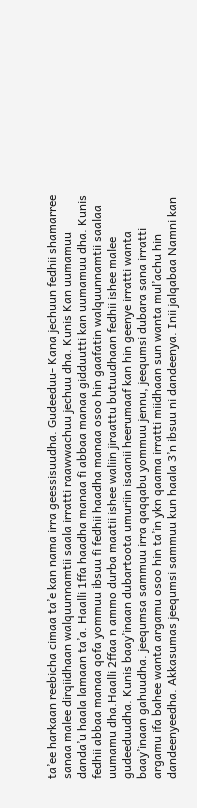ta’ee harkaan reebicha cimaa ta’e kan nama irra geessisuudha. Gudeeduu- Kana jechuun fedhii shamarree sanaa malee dirqiidhaan walquunnamtii saala irratti raawwachuu jechuu dha. Kunis Kan uumamuu danda’u haala lamaan ta’a. Haalli 1ffa haadha manaa fi abbaa manaa gidduutti kan uumamuu dha. Kunis fedhii abbaa manaa qofa yommuu ibsuu fi fedhii haadha manaa osoo hin gaafatin walquunnamtii saalaa uumamu dha.Haalli 2ffaa n ammo durba maatii ishee waliin jiraattu butuudhaan fedhii ishee malee gudeeduudha. Kunis baay’inaan dubartoota umuriin isaanii heerumaaf kan hin geenye irratti wanta baay’inaan gahuudha. jeequmsa sammuu irra qaqqabu yommuu jennu, jeequmsi dubara sana irratti argamu ifa bahee wanta argamu osoo hin ta’in ykn qaama irratti miidhaan sun wanta mul’achu hin dandeenyeedha. Akkasumas jeequmsi sammuu kun haala 3’n ibsuu ni dandeenya. Inii jalqabaa Namni kan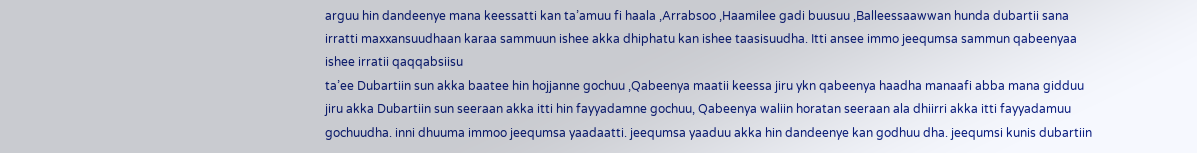arguu hin dandeenye mana keessatti kan ta’amuu fi haala ,Arrabsoo ,Haamilee gadi buusuu ,Balleessaawwan hunda dubartii sana irratti maxxansuudhaan karaa sammuun ishee akka dhiphatu kan ishee taasisuudha. Itti ansee immo jeequmsa sammun qabeenyaa ishee irratii qaqqabsiisu
ta’ee Dubartiin sun akka baatee hin hojjanne gochuu ,Qabeenya maatii keessa jiru ykn qabeenya haadha manaafi abba mana gidduu jiru akka Dubartiin sun seeraan akka itti hin fayyadamne gochuu, Qabeenya waliin horatan seeraan ala dhiirri akka itti fayyadamuu gochuudha. inni dhuuma immoo jeequmsa yaadaatti. jeequmsa yaaduu akka hin dandeenye kan godhuu dha. jeequmsi kunis dubartiin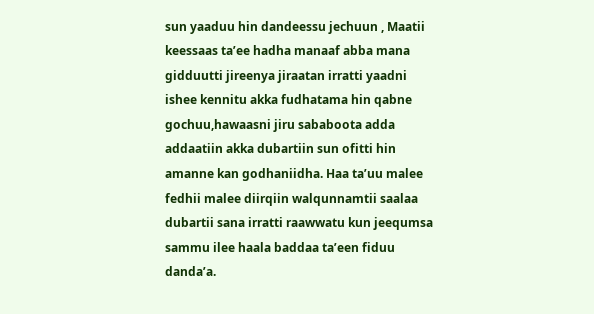sun yaaduu hin dandeessu jechuun , Maatii keessaas ta’ee hadha manaaf abba mana gidduutti jireenya jiraatan irratti yaadni ishee kennitu akka fudhatama hin qabne gochuu,hawaasni jiru sababoota adda addaatiin akka dubartiin sun ofitti hin amanne kan godhaniidha. Haa ta’uu malee fedhii malee diirqiin walqunnamtii saalaa dubartii sana irratti raawwatu kun jeequmsa sammu ilee haala baddaa ta’een fiduu danda’a.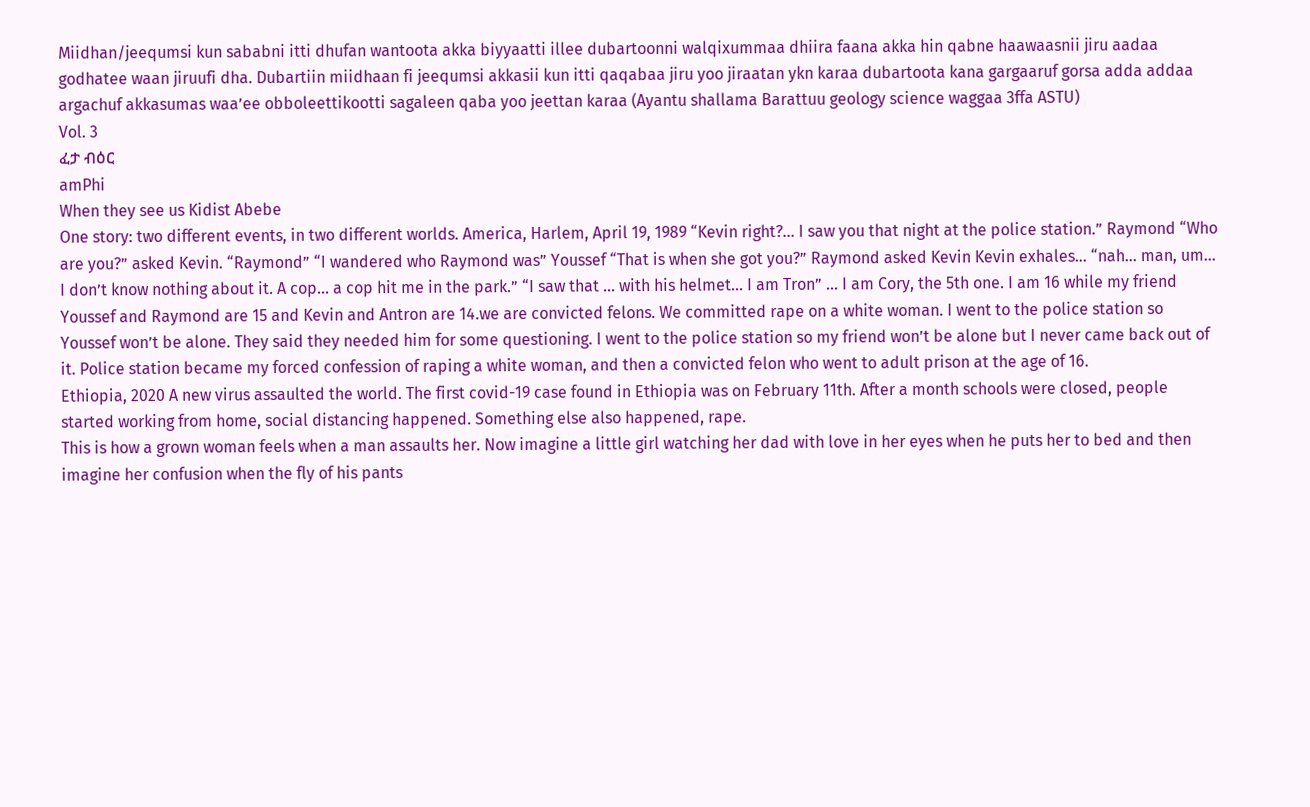Miidhan/jeequmsi kun sababni itti dhufan wantoota akka biyyaatti illee dubartoonni walqixummaa dhiira faana akka hin qabne haawaasnii jiru aadaa godhatee waan jiruufi dha. Dubartiin miidhaan fi jeequmsi akkasii kun itti qaqabaa jiru yoo jiraatan ykn karaa dubartoota kana gargaaruf gorsa adda addaa argachuf akkasumas waa’ee obboleettikootti sagaleen qaba yoo jeettan karaa (Ayantu shallama Barattuu geology science waggaa 3ffa ASTU)
Vol. 3
ፈታ ብዕር
amPhi
When they see us Kidist Abebe
One story: two different events, in two different worlds. America, Harlem, April 19, 1989 “Kevin right?... I saw you that night at the police station.” Raymond “Who are you?” asked Kevin. “Raymond” “I wandered who Raymond was” Youssef “That is when she got you?” Raymond asked Kevin Kevin exhales… “nah… man, um… I don’t know nothing about it. A cop… a cop hit me in the park.” “I saw that … with his helmet… I am Tron” … I am Cory, the 5th one. I am 16 while my friend Youssef and Raymond are 15 and Kevin and Antron are 14.we are convicted felons. We committed rape on a white woman. I went to the police station so Youssef won’t be alone. They said they needed him for some questioning. I went to the police station so my friend won’t be alone but I never came back out of it. Police station became my forced confession of raping a white woman, and then a convicted felon who went to adult prison at the age of 16.
Ethiopia, 2020 A new virus assaulted the world. The first covid-19 case found in Ethiopia was on February 11th. After a month schools were closed, people started working from home, social distancing happened. Something else also happened, rape.
This is how a grown woman feels when a man assaults her. Now imagine a little girl watching her dad with love in her eyes when he puts her to bed and then imagine her confusion when the fly of his pants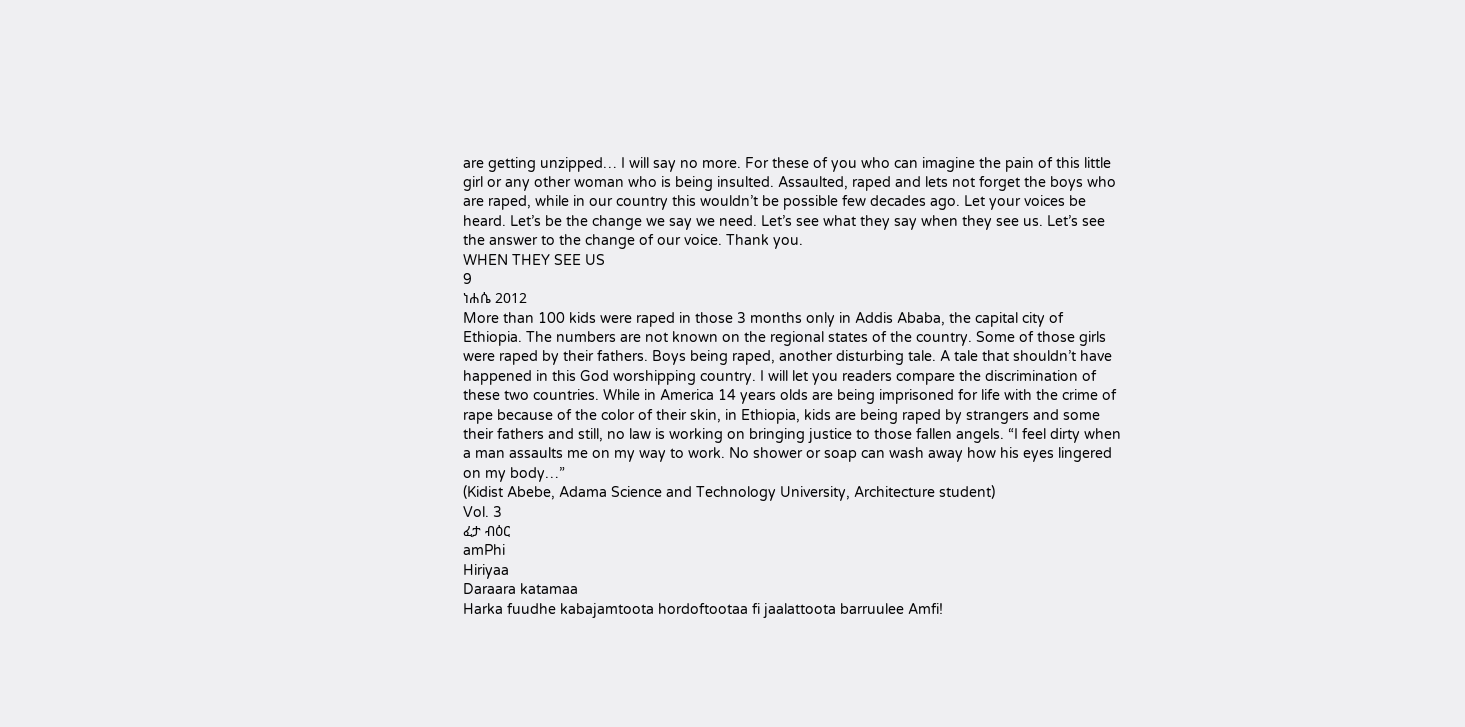are getting unzipped… I will say no more. For these of you who can imagine the pain of this little girl or any other woman who is being insulted. Assaulted, raped and lets not forget the boys who are raped, while in our country this wouldn’t be possible few decades ago. Let your voices be heard. Let’s be the change we say we need. Let’s see what they say when they see us. Let’s see the answer to the change of our voice. Thank you.
WHEN THEY SEE US
9
ነሐሴ 2012
More than 100 kids were raped in those 3 months only in Addis Ababa, the capital city of Ethiopia. The numbers are not known on the regional states of the country. Some of those girls were raped by their fathers. Boys being raped, another disturbing tale. A tale that shouldn’t have happened in this God worshipping country. I will let you readers compare the discrimination of these two countries. While in America 14 years olds are being imprisoned for life with the crime of rape because of the color of their skin, in Ethiopia, kids are being raped by strangers and some their fathers and still, no law is working on bringing justice to those fallen angels. “I feel dirty when a man assaults me on my way to work. No shower or soap can wash away how his eyes lingered on my body…”
(Kidist Abebe, Adama Science and Technology University, Architecture student)
Vol. 3
ፈታ ብዕር
amPhi
Hiriyaa
Daraara katamaa
Harka fuudhe kabajamtoota hordoftootaa fi jaalattoota barruulee Amfi!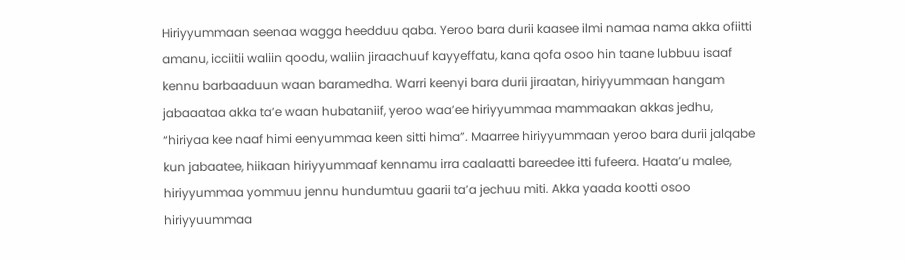Hiriyyummaan seenaa wagga heedduu qaba. Yeroo bara durii kaasee ilmi namaa nama akka ofiitti amanu, icciitii waliin qoodu, waliin jiraachuuf kayyeffatu, kana qofa osoo hin taane lubbuu isaaf kennu barbaaduun waan baramedha. Warri keenyi bara durii jiraatan, hiriyyummaan hangam jabaaataa akka ta’e waan hubataniif, yeroo waa’ee hiriyyummaa mammaakan akkas jedhu, “hiriyaa kee naaf himi eenyummaa keen sitti hima”. Maarree hiriyyummaan yeroo bara durii jalqabe kun jabaatee, hiikaan hiriyyummaaf kennamu irra caalaatti bareedee itti fufeera. Haata’u malee, hiriyyummaa yommuu jennu hundumtuu gaarii ta’a jechuu miti. Akka yaada kootti osoo hiriyyuummaa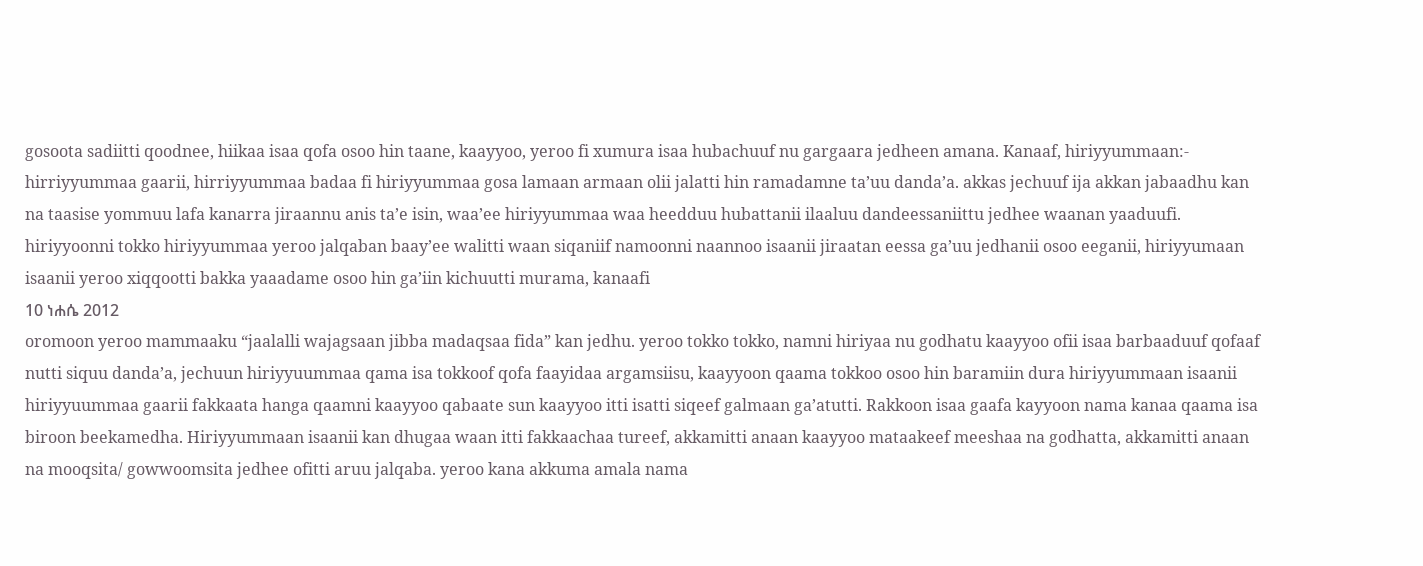gosoota sadiitti qoodnee, hiikaa isaa qofa osoo hin taane, kaayyoo, yeroo fi xumura isaa hubachuuf nu gargaara jedheen amana. Kanaaf, hiriyyummaan:- hirriyyummaa gaarii, hirriyyummaa badaa fi hiriyyummaa gosa lamaan armaan olii jalatti hin ramadamne ta’uu danda’a. akkas jechuuf ija akkan jabaadhu kan na taasise yommuu lafa kanarra jiraannu anis ta’e isin, waa’ee hiriyyummaa waa heedduu hubattanii ilaaluu dandeessaniittu jedhee waanan yaaduufi. hiriyyoonni tokko hiriyyummaa yeroo jalqaban baay’ee walitti waan siqaniif namoonni naannoo isaanii jiraatan eessa ga’uu jedhanii osoo eeganii, hiriyyumaan isaanii yeroo xiqqootti bakka yaaadame osoo hin ga’iin kichuutti murama, kanaafi
10 ነሐሴ 2012
oromoon yeroo mammaaku “jaalalli wajagsaan jibba madaqsaa fida” kan jedhu. yeroo tokko tokko, namni hiriyaa nu godhatu kaayyoo ofii isaa barbaaduuf qofaaf nutti siquu danda’a, jechuun hiriyyuummaa qama isa tokkoof qofa faayidaa argamsiisu, kaayyoon qaama tokkoo osoo hin baramiin dura hiriyyummaan isaanii hiriyyuummaa gaarii fakkaata hanga qaamni kaayyoo qabaate sun kaayyoo itti isatti siqeef galmaan ga’atutti. Rakkoon isaa gaafa kayyoon nama kanaa qaama isa biroon beekamedha. Hiriyyummaan isaanii kan dhugaa waan itti fakkaachaa tureef, akkamitti anaan kaayyoo mataakeef meeshaa na godhatta, akkamitti anaan na mooqsita/ gowwoomsita jedhee ofitti aruu jalqaba. yeroo kana akkuma amala nama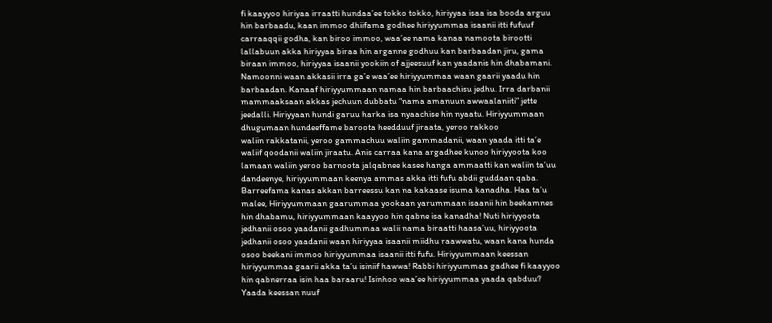fi kaayyoo hiriyaa irraatti hundaa’ee tokko tokko, hiriyyaa isaa isa booda arguu hin barbaadu, kaan immoo dhiifama godhee hiriyyummaa isaanii itti fufuuf carraaqqii godha, kan biroo immoo, waa’ee nama kanaa namoota birootti lallabuun akka hiriyyaa biraa hin arganne godhuu kan barbaadan jiru, gama biraan immoo, hiriyyaa isaanii yookiin of ajjeesuuf kan yaadanis hin dhabamani. Namoonni waan akkasii irra ga’e waa’ee hiriyyummaa waan gaarii yaadu hin barbaadan. Kanaaf hiriyyummaan namaa hin barbaachisu jedhu. Irra darbanii mammaaksaan akkas jechuun dubbatu “nama amanuun awwaalaniiti” jette jeedalli. Hiriyyaan hundi garuu harka isa nyaachise hin nyaatu. Hiriyyummaan dhugumaan hundeeffame baroota heedduuf jiraata, yeroo rakkoo
waliin rakkatanii, yeroo gammachuu waliin gammadanii, waan yaada itti ta’e waliif qoodanii waliin jiraatu. Anis carraa kana argadhee kunoo hiriyyoota koo lamaan waliin yeroo barnoota jalqabnee kasee hanga ammaatti kan waliin ta’uu dandeenye, hiriyyummaan keenya ammas akka itti fufu abdii guddaan qaba. Barreefama kanas akkan barreessu kan na kakaase isuma kanadha. Haa ta’u malee, Hiriyyummaan gaarummaa yookaan yarummaan isaanii hin beekamnes hin dhabamu, hiriyyummaan kaayyoo hin qabne isa kanadha! Nuti hiriyyoota jedhanii osoo yaadanii gadhummaa walii nama biraatti haasa’uu, hiriyyoota jedhanii osoo yaadanii waan hiriyyaa isaanii miidhu raawwatu, waan kana hunda osoo beekani immoo hiriyyummaa isaanii itti fufu. Hiriyyummaan keessan hiriyyummaa gaarii akka ta’u isiniif hawwa! Rabbi hiriyyummaa gadhee fi kaayyoo hin qabnerraa isin haa baraaru! Isinhoo waa’ee hiriyyummaa yaada qabduu? Yaada keessan nuuf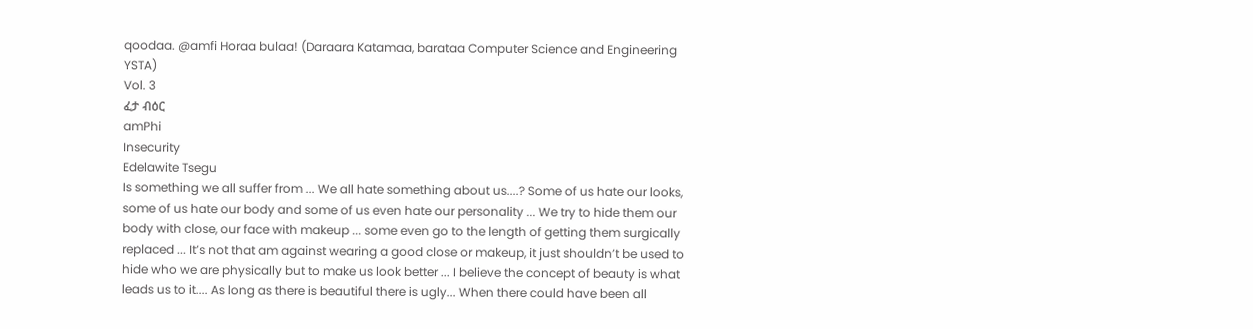qoodaa. @amfi Horaa bulaa! (Daraara Katamaa, barataa Computer Science and Engineering YSTA)
Vol. 3
ፈታ ብዕር
amPhi
Insecurity
Edelawite Tsegu
Is something we all suffer from ... We all hate something about us....? Some of us hate our looks, some of us hate our body and some of us even hate our personality ... We try to hide them our body with close, our face with makeup ... some even go to the length of getting them surgically replaced ... It’s not that am against wearing a good close or makeup, it just shouldn’t be used to hide who we are physically but to make us look better ... I believe the concept of beauty is what leads us to it.... As long as there is beautiful there is ugly... When there could have been all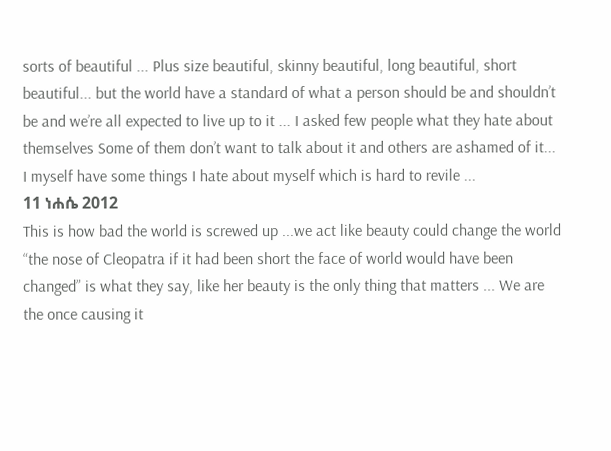sorts of beautiful ... Plus size beautiful, skinny beautiful, long beautiful, short beautiful... but the world have a standard of what a person should be and shouldn’t be and we’re all expected to live up to it ... I asked few people what they hate about themselves Some of them don’t want to talk about it and others are ashamed of it... I myself have some things I hate about myself which is hard to revile ...
11 ነሐሴ 2012
This is how bad the world is screwed up ...we act like beauty could change the world “the nose of Cleopatra if it had been short the face of world would have been changed” is what they say, like her beauty is the only thing that matters ... We are the once causing it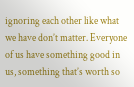ignoring each other like what we have don’t matter. Everyone of us have something good in us, something that’s worth so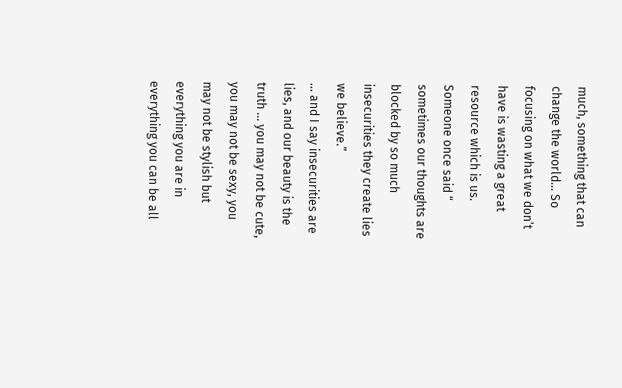much, something that can change the world... So focusing on what we don’t have is wasting a great resource which is us. Someone once said “ sometimes our thoughts are blocked by so much insecurities they create lies we believe.”
... and I say insecurities are lies, and our beauty is the truth ... you may not be cute, you may not be sexy, you may not be stylish but everything you are in everything you can be all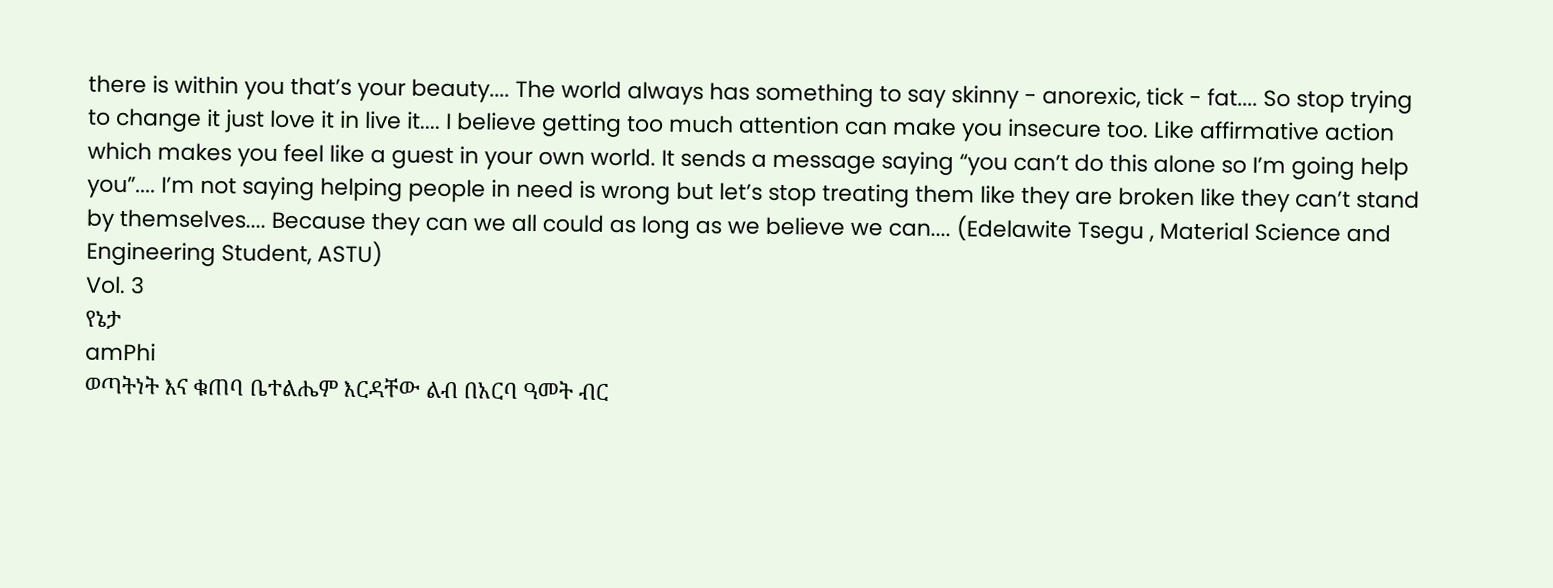there is within you that’s your beauty.... The world always has something to say skinny - anorexic, tick - fat.... So stop trying to change it just love it in live it.... I believe getting too much attention can make you insecure too. Like affirmative action which makes you feel like a guest in your own world. It sends a message saying “you can’t do this alone so I’m going help you”.... I’m not saying helping people in need is wrong but let’s stop treating them like they are broken like they can’t stand by themselves.... Because they can we all could as long as we believe we can.... (Edelawite Tsegu , Material Science and Engineering Student, ASTU)
Vol. 3
የኔታ
amPhi
ወጣትነት እና ቁጠባ ቤተልሔም እርዳቸው ልብ በአርባ ዓመት ብር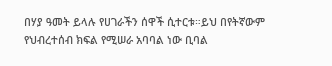በሃያ ዓመት ይላሉ የሀገራችን ሰዋች ሲተርቱ።ይህ በየትኛውም የህብረተሰብ ክፍል የሚሠራ አባባል ነው ቢባል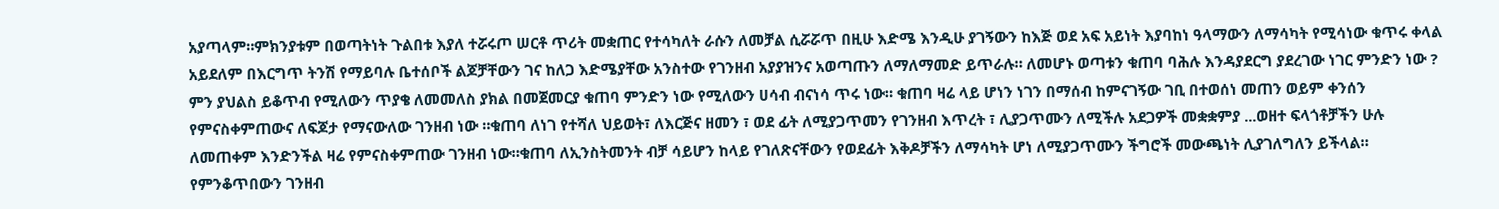አያጣላም።ምክንያቱም በወጣትነት ጉልበቱ እያለ ተሯሩጦ ሠርቶ ጥሪት መቋጠር የተሳካለት ራሱን ለመቻል ሲሯሯጥ በዚሁ እድሜ እንዲሁ ያገኝውን ከእጅ ወደ አፍ አይነት እያባከነ ዓላማውን ለማሳካት የሚሳነው ቁጥሩ ቀላል አይደለም በእርግጥ ትንሽ የማይባሉ ቤተሰቦች ልጆቻቸውን ገና ከለጋ እድሜያቸው አንስተው የገንዘብ አያያዝንና አወጣጡን ለማለማመድ ይጥራሉ። ለመሆኑ ወጣቱን ቁጠባ ባሕሉ እንዳያደርግ ያደረገው ነገር ምንድን ነው ? ምን ያህልስ ይቆጥብ የሚለውን ጥያቄ ለመመለስ ያክል በመጀመርያ ቁጠባ ምንድን ነው የሚለውን ሀሳብ ብናነሳ ጥሩ ነው። ቁጠባ ዛሬ ላይ ሆነን ነገን በማሰብ ከምናገኝው ገቢ በተወሰነ መጠን ወይም ቀንሰን የምናስቀምጠውና ለፍጆታ የማናውለው ገንዘብ ነው ።ቁጠባ ለነገ የተሻለ ህይወት፣ ለእርጅና ዘመን ፣ ወደ ፊት ለሚያጋጥመን የገንዘብ እጥረት ፣ ሊያጋጥሙን ለሚችሉ አደጋዎች መቋቋምያ ...ወዘተ ፍላጎቶቻችን ሁሉ ለመጠቀም እንድንችል ዛሬ የምናስቀምጠው ገንዘብ ነው።ቁጠባ ለኢንስትመንት ብቻ ሳይሆን ከላይ የገለጽናቸውን የወደፊት እቅዶቻችን ለማሳካት ሆነ ለሚያጋጥሙን ችግሮች መውጫነት ሊያገለግለን ይችላል። የምንቆጥበውን ገንዘብ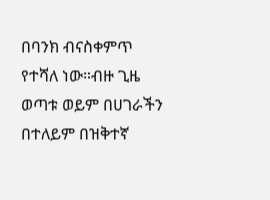በባንክ ብናስቀምጥ የተሻለ ነው።ብዙ ጊዜ ወጣቱ ወይም በሀገራችን በተለይም በዝቅተኛ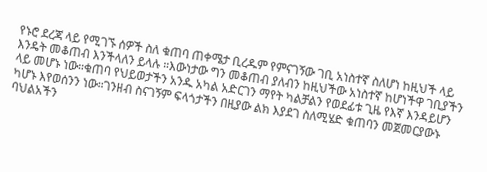የኑሮ ደረጃ ላይ የሚገኙ ሰዎች ስለ ቁጠባ ጠቀሜታ ቢረዱም የምናገኝው ገቢ አነስተኛ ስለሆነ ከዚህች ላይ እንዴት መቆጠብ እንችላለን ይላሉ ።እውነታው ግን መቆጠብ ያለብን ከዚህችው አነስተኛ ከሆነችዋ ገቢያችን ላይ መሆኑ ነው።ቁጠባ የህይወታችን አንዱ አካል አድርገን ማየት ካልቻልን የወደፊቱ ጊዜ የእኛ እንዳይሆን ካሆኑ እየወሰንን ነው።ገንዘብ ስናገኝም ፍላጎታችን በዚያው ልክ እያደገ ስለሚሄድ ቁጠባን መጀመርያውኑ ባህልአችን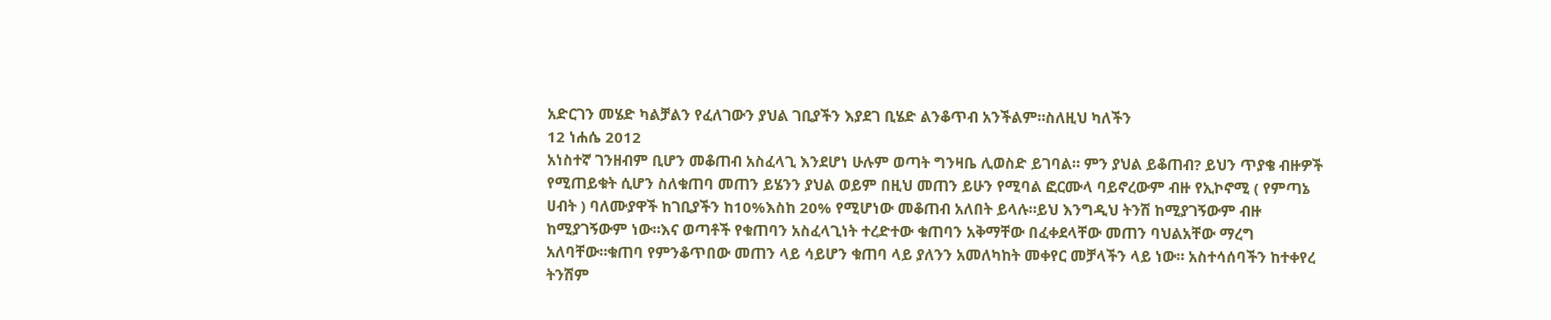አድርገን መሄድ ካልቻልን የፈለገውን ያህል ገቢያችን እያደገ ቢሄድ ልንቆጥብ አንችልም።ስለዚህ ካለችን
12 ነሐሴ 2012
አነስተኛ ገንዘብም ቢሆን መቆጠብ አስፈላጊ እንደሆነ ሁሉም ወጣት ግንዛቤ ሊወስድ ይገባል። ምን ያህል ይቆጠብ? ይህን ጥያቄ ብዙዎች የሚጠይቁት ሲሆን ስለቁጠባ መጠን ይሄንን ያህል ወይም በዚህ መጠን ይሁን የሚባል ፎርሙላ ባይኖረውም ብዙ የኢኮኖሚ ( የምጣኔ ሀብት ) ባለሙያዋች ከገቢያችን ከ10%እስከ 20% የሚሆነው መቆጠብ አለበት ይላሉ።ይህ እንግዲህ ትንሽ ከሚያገኝውም ብዙ ከሚያገኝውም ነው።እና ወጣቶች የቁጠባን አስፈላጊነት ተረድተው ቁጠባን አቅማቸው በፈቀደላቸው መጠን ባህልአቸው ማረግ አለባቸው።ቁጠባ የምንቆጥበው መጠን ላይ ሳይሆን ቁጠባ ላይ ያለንን አመለካከት መቀየር መቻላችን ላይ ነው። አስተሳሰባችን ከተቀየረ ትንሽም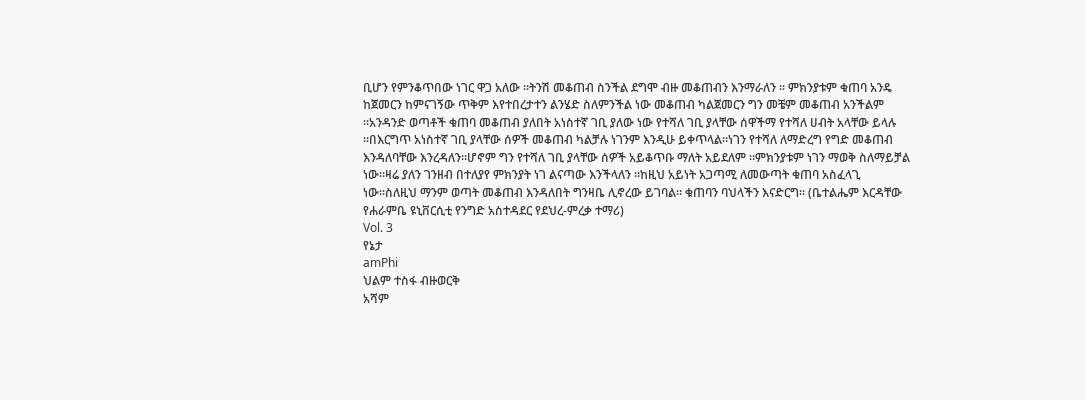ቢሆን የምንቆጥበው ነገር ዋጋ አለው ።ትንሽ መቆጠብ ስንችል ደግሞ ብዙ መቆጠብን እንማራለን ። ምክንያቱም ቁጠባ አንዴ ከጀመርን ከምናገኝው ጥቅም እየተበረታተን ልንሄድ ስለምንችል ነው መቆጠብ ካልጀመርን ግን መቼም መቆጠብ አንችልም ።አንዳንድ ወጣቶች ቁጠባ መቆጠብ ያለበት አነስተኛ ገቢ ያለው ነው የተሻለ ገቢ ያላቸው ሰዋችማ የተሻለ ሀብት አላቸው ይላሉ ።በእርግጥ አነስተኛ ገቢ ያላቸው ሰዎች መቆጠብ ካልቻሉ ነገንም እንዲሁ ይቀጥላል።ነገን የተሻለ ለማድረግ የግድ መቆጠብ እንዳለባቸው እንረዳለን።ሆኖም ግን የተሻለ ገቢ ያላቸው ሰዎች አይቆጥቡ ማለት አይደለም ።ምክንያቱም ነገን ማወቅ ስለማይቻል ነው።ዛሬ ያለን ገንዘብ በተለያየ ምክንያት ነገ ልናጣው እንችላለን ።ከዚህ አይነት አጋጣሚ ለመውጣት ቁጠባ አስፈላጊ ነው።ስለዚህ ማንም ወጣት መቆጠብ እንዳለበት ግንዛቤ ሊኖረው ይገባል። ቁጠባን ባህላችን እናድርግ። (ቤተልሔም እርዳቸው የሐራምቤ ዩኒቨርሲቲ የንግድ አስተዳደር የደህረ-ምረቃ ተማሪ)
Vol. 3
የኔታ
amPhi
ህልም ተስፋ ብዙወርቅ
አሻም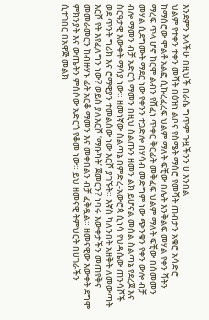እንደምን አላችሁ በዚህች በራሴ ግጥም ጉዟችንን ሀ እንበል
ህልም የተቀን ተቀን መሻት በዕዝነ ልቦና የስሜት ማሰሮ የመሻት ጠብታን አቁሮ አሳድሮ ከማሰሮው ሞልቶ አልፎ ሲኩረፈረፍ ህልም ማለት ፍቺው በሌት እንቅልፍ መሃል የቀን ሻትን ማረፍ ጥላ ሆኖ ከርሞ ልብን የሸፈነ ጥቀር ቅርፊት መቅፈፍ ህልም ማለት ፍቺው በሰመመን መሃል ሲደግሙት ማደር ነው የቀንን ተጋድሎ በሃሳብ መድግም ነው ጭንቁን የቀን ውሎ ብቻ ብሎ ማመን ብቻ አድርጎ ማመን በዚህ ስልጡን ዘመን ልክ ይሆናል መሰል ስልጣኔ የደረጀ እና ስርዓታዊ እውቀት ማሳያ ነው። ዘመነኛው ስልጣኔ በምድረ-አውሮጳ ሲነሳ የህዳሴው ጠንሳሾች ወደ ጥንት ግሪክ እና ሮማዊያን ተመልሰው ነው እርሾ ያገኙት። እኛስ ካለንበት አዘቅት ለመውጣት እርሾ የት እየፈለግን ነው? ወይስ ያለእርሾ ‘ማቡካት’ ጀመርን? ነባሩ እውቀታችን መጠየቅና መመራመርን ከብዙሃኑ ፊት አርቆ ማመን እና መቀበልን ብቻ ፈቅዷል። ዘመናዊው እውቀት ደግሞ ምክንያት እና ውጤትን ምሰሶው አድርጎ የቆመ ነው። ይህ ዘመናዊ ትምህርት በሀገራችን ሲተገበር በአዋጅ መልክ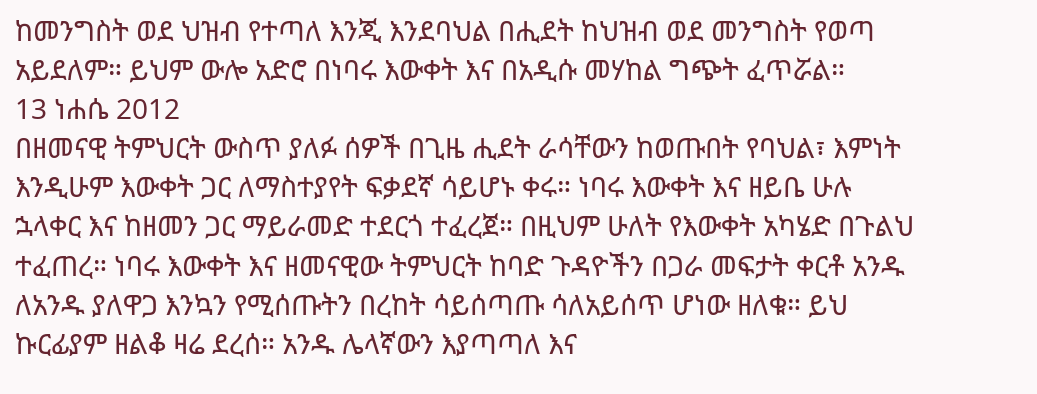ከመንግስት ወደ ህዝብ የተጣለ እንጂ እንደባህል በሒደት ከህዝብ ወደ መንግስት የወጣ አይደለም። ይህም ውሎ አድሮ በነባሩ እውቀት እና በአዲሱ መሃከል ግጭት ፈጥሯል።
13 ነሐሴ 2012
በዘመናዊ ትምህርት ውስጥ ያለፉ ሰዎች በጊዜ ሒደት ራሳቸውን ከወጡበት የባህል፣ እምነት እንዲሁም እውቀት ጋር ለማስተያየት ፍቃደኛ ሳይሆኑ ቀሩ። ነባሩ እውቀት እና ዘይቤ ሁሉ ኋላቀር እና ከዘመን ጋር ማይራመድ ተደርጎ ተፈረጀ። በዚህም ሁለት የእውቀት አካሄድ በጉልህ ተፈጠረ። ነባሩ እውቀት እና ዘመናዊው ትምህርት ከባድ ጉዳዮችን በጋራ መፍታት ቀርቶ አንዱ ለአንዱ ያለዋጋ እንኳን የሚሰጡትን በረከት ሳይሰጣጡ ሳለአይሰጥ ሆነው ዘለቁ። ይህ ኩርፊያም ዘልቆ ዛሬ ደረሰ። አንዱ ሌላኛውን እያጣጣለ እና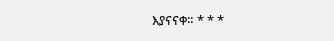እያናናቀ። * * *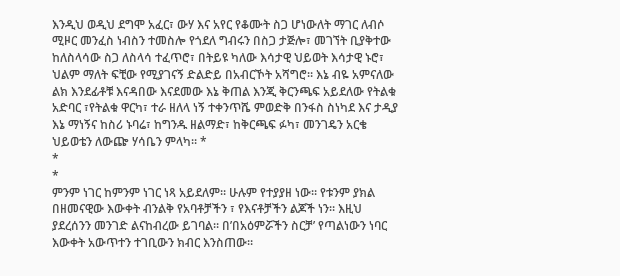እንዲህ ወዲህ ደግሞ አፈር፣ ውሃ እና አየር የቆሙት ስጋ ሆነውለት ማገር ለብሶ ሚዞር መንፈስ ነብስን ተመስሎ የጎደለ ግብሩን በስጋ ታጅሎ፣ መገኘት ቢያቅተው ከለስላሳው ስጋ ለስላሳ ተፈጥሮ፣ በትይዩ ካለው እሳታዊ ህይወት እሳታዊ ኑሮ፣ ህልም ማለት ፍቺው የሚያገናኝ ድልድይ በአብርኾት አሻግሮ። እኔ ብዬ አምናለው ልክ እንደፊቶቹ እናዳበው እናደመው እኔ ቅጠል እንጂ ቅርንጫፍ አይደለው የትልቁ አድባር ፣የትልቁ ዋርካ፣ ተራ ዘለላ ነኝ ተቀንጥሼ ምወድቅ በንፋስ ስነካደ እና ታዲያ እኔ ማነኝና ከስሪ ኑባሬ፣ ከግንዱ ዘልማድ፣ ከቅርጫፍ ፉካ፣ መንገዴን አርቄ ህይወቴን ለውጬ ሃሳቤን ምላካ። *
*
*
ምንም ነገር ከምንም ነገር ነጻ አይደለም። ሁሉም የተያያዘ ነው። የቱንም ያክል በዘመናዊው እውቀት ብንልቅ የአባቶቻችን ፣ የእናቶቻችን ልጆች ነን። እዚህ ያደረሰንን መንገድ ልናከብረው ይገባል። በ’በአዕምሯችን ስርቻ’ የጣልነውን ነባር እውቀት አውጥተን ተገቢውን ክብር እንስጠው።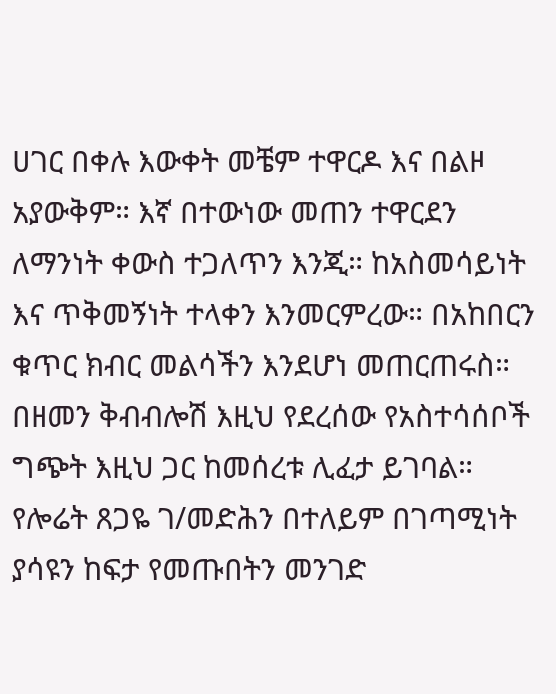ሀገር በቀሉ እውቀት መቼም ተዋርዶ እና በልዞ አያውቅም። እኛ በተውነው መጠን ተዋርደን ለማንነት ቀውስ ተጋለጥን እንጂ። ከአስመሳይነት እና ጥቅመኝነት ተላቀን እንመርምረው። በአከበርን ቁጥር ክብር መልሳችን እንደሆነ መጠርጠሩስ። በዘመን ቅብብሎሽ እዚህ የደረሰው የአስተሳሰቦች ግጭት እዚህ ጋር ከመሰረቱ ሊፈታ ይገባል። የሎሬት ጸጋዬ ገ/መድሕን በተለይም በገጣሚነት ያሳዩን ከፍታ የመጡበትን መንገድ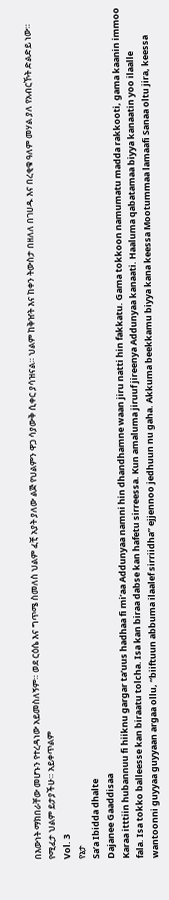በእውነት ማክበራቸው መሆኑን የተረዳነው አይመስለኝም። ወደ ርዕሴ እና ግጥሜ ስመለስ ህልም ፈቺ አያት ያለው ልጅ የህልምን ዋጋ ሳያውቅ ሲቀር ያሳዝናል። ህልም ከቅዠት እና ከቀን ትውስታ በዘለለ በገሀዱ እና በረቂቁ ዓለም መሃል ያለ የአብርኾት ድልድይ ነው። የሚፈታ ህልም ይታያችሁ። አይቀጥልም
Vol. 3
የኔታ
Sa’a Ibidda dhalte
Dajanee Gaaddisaa
Karaa itttiin hubannuu fi hiiknu gargar ta’uus hadhaa fi mi’aa Addunyaa namni hin dhandhamne waan jiru natti hin fakkatu. Gama tokkoon namumatu madda rakkooti, gama kaanin immoo fala. Isa tokko balleesse kan biraatu tolcha. Isa kan biraa dabse kan hafetu sirreessa. Kun amaluma jiruuf jireenya Addunyaa kanaati. Haaluma qabatamaa biyya kanaatin yoo ilaalle wantoonni guyyaa guyyaan argaa ollu, “biiftuun abbuma ilaalef sirriidha” ejjennoo jedhuun nu gaha. Akkuma beekkamu biyya kana keessa Mootummaa lamaafi Sanaa oltu jira, keessa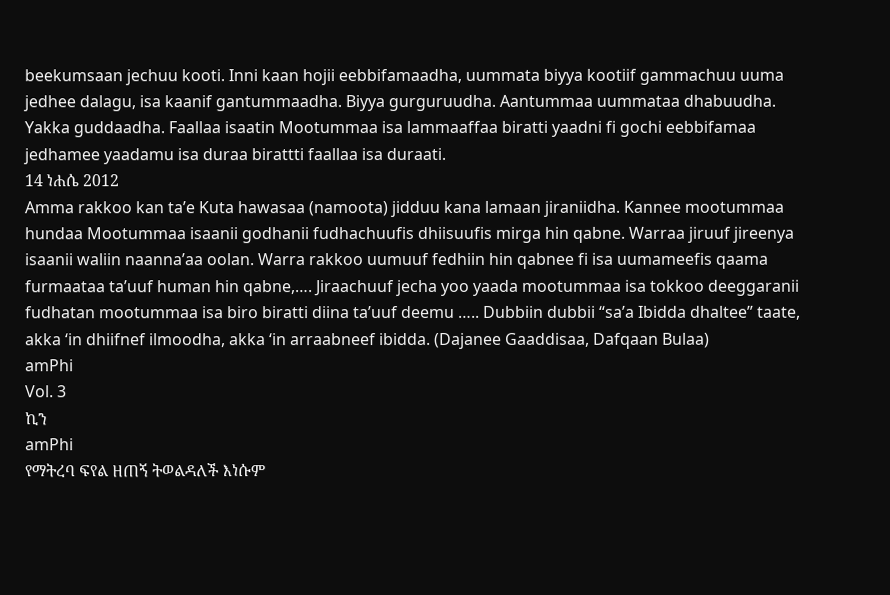beekumsaan jechuu kooti. Inni kaan hojii eebbifamaadha, uummata biyya kootiif gammachuu uuma jedhee dalagu, isa kaanif gantummaadha. Biyya gurguruudha. Aantummaa uummataa dhabuudha. Yakka guddaadha. Faallaa isaatin Mootummaa isa lammaaffaa biratti yaadni fi gochi eebbifamaa jedhamee yaadamu isa duraa birattti faallaa isa duraati.
14 ነሐሴ 2012
Amma rakkoo kan ta’e Kuta hawasaa (namoota) jidduu kana lamaan jiraniidha. Kannee mootummaa hundaa Mootummaa isaanii godhanii fudhachuufis dhiisuufis mirga hin qabne. Warraa jiruuf jireenya isaanii waliin naanna’aa oolan. Warra rakkoo uumuuf fedhiin hin qabnee fi isa uumameefis qaama furmaataa ta’uuf human hin qabne,…. Jiraachuuf jecha yoo yaada mootummaa isa tokkoo deeggaranii fudhatan mootummaa isa biro biratti diina ta’uuf deemu ….. Dubbiin dubbii “sa’a Ibidda dhaltee” taate, akka ‘in dhiifnef ilmoodha, akka ‘in arraabneef ibidda. (Dajanee Gaaddisaa, Dafqaan Bulaa)
amPhi
Vol. 3
ኪን
amPhi
የማትረባ ፍየል ዘጠኝ ትወልዳለች እነሱም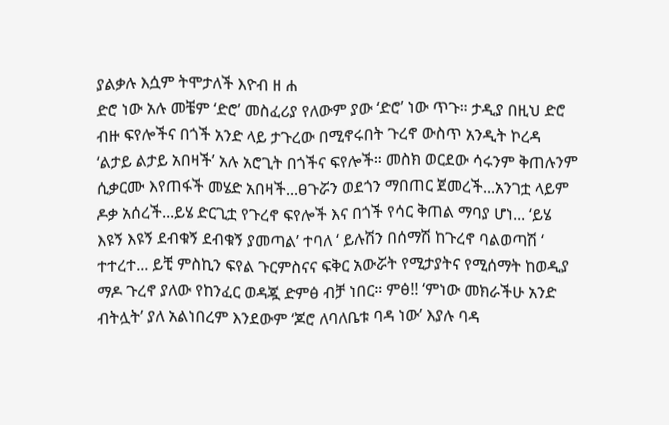ያልቃሉ እሷም ትሞታለች እዮብ ዘ ሐ
ድሮ ነው አሉ መቼም ‘ድሮ’ መስፈሪያ የለውም ያው ‘ድሮ’ ነው ጥጉ። ታዲያ በዚህ ድሮ ብዙ ፍየሎችና በጎች አንድ ላይ ታጉረው በሚኖሩበት ጉረኖ ውስጥ አንዲት ኮረዳ ‘ልታይ ልታይ አበዛች’ አሉ አሮጊት በጎችና ፍየሎች። መስክ ወርደው ሳሩንም ቅጠሉንም ሲቃርሙ እየጠፋች መሄድ አበዛች...ፀጉሯን ወደጎን ማበጠር ጀመረች...አንገቷ ላይም ዶቃ አሰረች...ይሄ ድርጊቷ የጉረኖ ፍየሎች እና በጎች የሳር ቅጠል ማባያ ሆነ... ‘ይሄ እዩኝ እዩኝ ደብቁኝ ደብቁኝ ያመጣል’ ተባለ ‘ ይሉሽን በሰማሽ ከጉረኖ ባልወጣሽ ‘ ተተረተ... ይቺ ምስኪን ፍየል ጉርምስናና ፍቅር አውሯት የሚታያትና የሚሰማት ከወዲያ ማዶ ጉረኖ ያለው የከንፈር ወዳጇ ድምፅ ብቻ ነበር። ምፅ!! ‘ምነው መክራችሁ አንድ ብትሏት’ ያለ አልነበረም እንደውም ‘ጆሮ ለባለቤቱ ባዳ ነው’ እያሉ ባዳ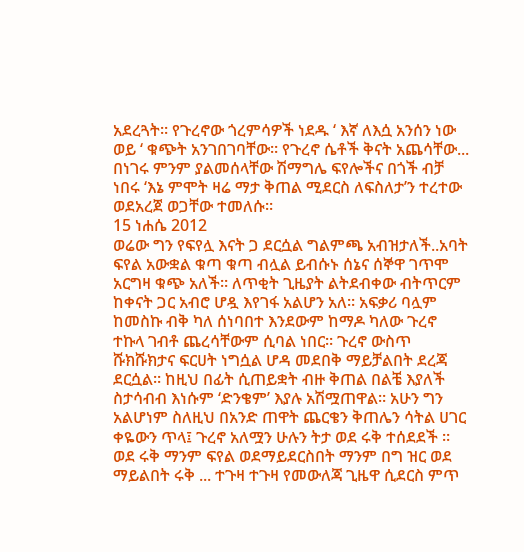አደረጓት። የጉረኖው ጎረምሳዎች ነደዱ ‘ እኛ ለእሷ አንሰን ነው ወይ ‘ ቁጭት አንገበገባቸው። የጉረኖ ሴቶች ቅናት አጨሳቸው... በነገሩ ምንም ያልመሰላቸው ሽማግሌ ፍየሎችና በጎች ብቻ ነበሩ ‘እኔ ምሞት ዛሬ ማታ ቅጠል ሚደርስ ለፍስለታ’ን ተረተው ወደአረጀ ወጋቸው ተመለሱ።
15 ነሐሴ 2012
ወሬው ግን የፍየሏ እናት ጋ ደርሷል ግልምጫ አብዝታለች..አባት ፍየል አውቋል ቁጣ ቁጣ ብሏል ይብሱኑ ሰኔና ሰኞዋ ገጥሞ አርግዛ ቁጭ አለች። ለጥቂት ጊዜያት ልትደብቀው ብትጥርም ከቀናት ጋር አብሮ ሆዷ እየገፋ አልሆን አለ። አፍቃሪ ባሏም ከመስኩ ብቅ ካለ ሰነባበተ እንደውም ከማዶ ካለው ጉረኖ ተኩላ ገብቶ ጨረሳቸውም ሲባል ነበር። ጉረኖ ውስጥ ሹክሹክታና ፍርሀት ነግሷል ሆዳ መደበቅ ማይቻልበት ደረጃ ደርሷል። ከዚህ በፊት ሲጠይቋት ብዙ ቅጠል በልቼ እያለች ስታሳብብ እነሱም ‘ድንቄም’ እያሉ አሽሟጠዋል። አሁን ግን አልሆነም ስለዚህ በአንድ ጠዋት ጨርቄን ቅጠሌን ሳትል ሀገር ቀዬውን ጥላ፤ ጉረኖ አለሟን ሁሉን ትታ ወደ ሩቅ ተሰደደች ። ወደ ሩቅ ማንም ፍየል ወደማይደርስበት ማንም በግ ዝር ወደ ማይልበት ሩቅ ... ተጉዛ ተጉዛ የመውለጃ ጊዜዋ ሲደርስ ምጥ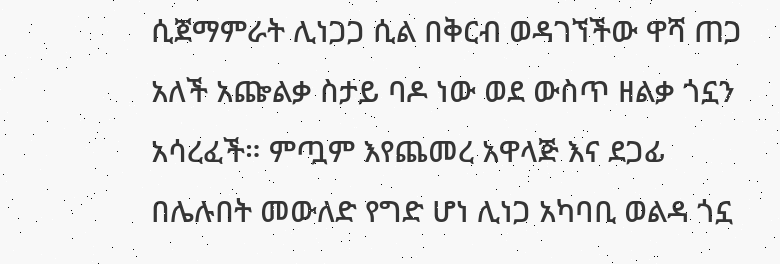ሲጀማምራት ሊነጋጋ ሲል በቅርብ ወዳገኘችው ዋሻ ጠጋ አለች አጬልቃ ስታይ ባዶ ነው ወደ ውስጥ ዘልቃ ጎኗን አሳረፈች። ምጧም እየጨመረ አዋላጅ እና ደጋፊ በሌሉበት መውለድ የግድ ሆነ ሊነጋ አካባቢ ወልዳ ጎኗ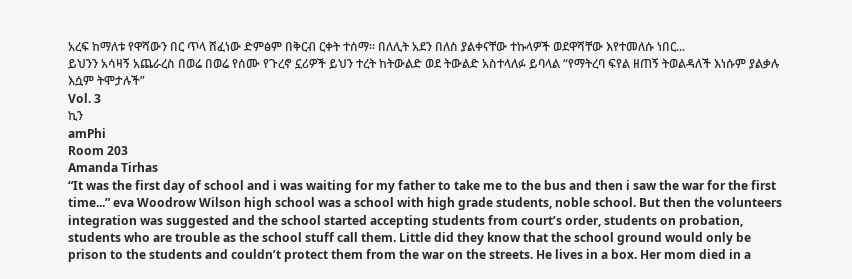አረፍ ከማለቱ የዋሻውን በር ጥላ ሸፈነው ድምፅም በቅርብ ርቀት ተሰማ። በለሊት አደን በለስ ያልቀናቸው ተኩላዎች ወደዋሻቸው እየተመለሱ ነበር...
ይህንን አሳዛኝ አጨራረስ በወሬ በወሬ የሰሙ የጉረኖ ኗሪዎች ይህን ተረት ከትውልድ ወደ ትውልድ አስተላለፉ ይባላል “የማትረባ ፍየል ዘጠኝ ትወልዳለች እነሱም ያልቃሉ እሷም ትሞታሉች”
Vol. 3
ኪን
amPhi
Room 203
Amanda Tirhas
“It was the first day of school and i was waiting for my father to take me to the bus and then i saw the war for the first time...” eva Woodrow Wilson high school was a school with high grade students, noble school. But then the volunteers integration was suggested and the school started accepting students from court’s order, students on probation, students who are trouble as the school stuff call them. Little did they know that the school ground would only be prison to the students and couldn’t protect them from the war on the streets. He lives in a box. Her mom died in a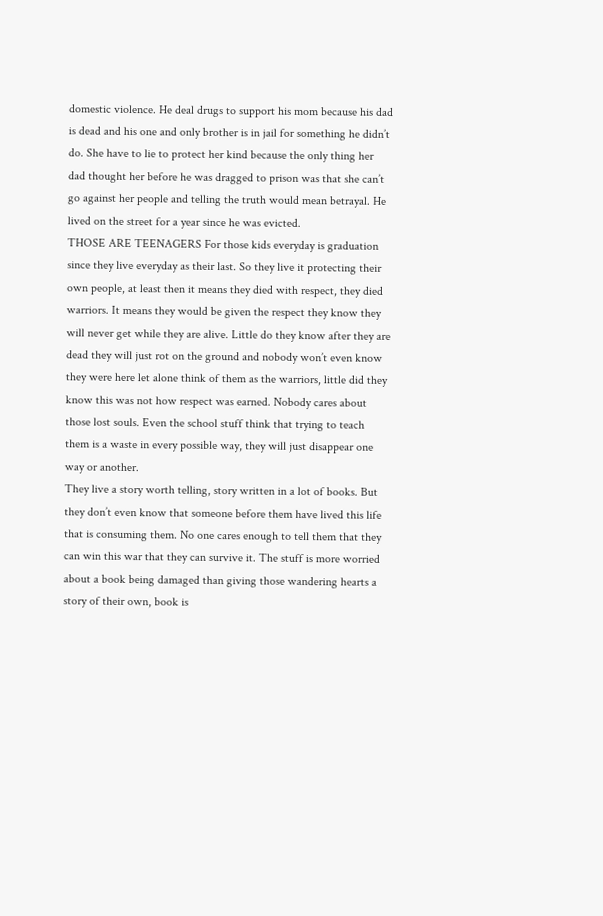domestic violence. He deal drugs to support his mom because his dad is dead and his one and only brother is in jail for something he didn’t do. She have to lie to protect her kind because the only thing her dad thought her before he was dragged to prison was that she can’t go against her people and telling the truth would mean betrayal. He lived on the street for a year since he was evicted.
THOSE ARE TEENAGERS For those kids everyday is graduation since they live everyday as their last. So they live it protecting their own people, at least then it means they died with respect, they died warriors. It means they would be given the respect they know they will never get while they are alive. Little do they know after they are dead they will just rot on the ground and nobody won’t even know they were here let alone think of them as the warriors, little did they know this was not how respect was earned. Nobody cares about those lost souls. Even the school stuff think that trying to teach them is a waste in every possible way, they will just disappear one way or another.
They live a story worth telling, story written in a lot of books. But they don’t even know that someone before them have lived this life that is consuming them. No one cares enough to tell them that they can win this war that they can survive it. The stuff is more worried about a book being damaged than giving those wandering hearts a story of their own, book is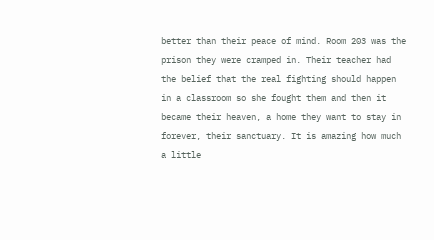better than their peace of mind. Room 203 was the prison they were cramped in. Their teacher had the belief that the real fighting should happen in a classroom so she fought them and then it became their heaven, a home they want to stay in forever, their sanctuary. It is amazing how much a little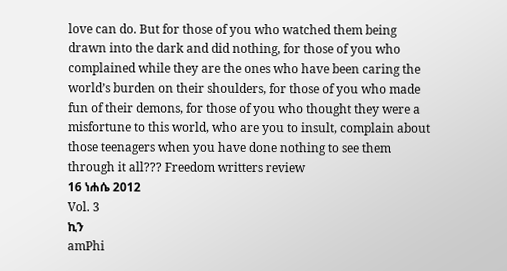love can do. But for those of you who watched them being drawn into the dark and did nothing, for those of you who complained while they are the ones who have been caring the world’s burden on their shoulders, for those of you who made fun of their demons, for those of you who thought they were a misfortune to this world, who are you to insult, complain about those teenagers when you have done nothing to see them through it all??? Freedom writters review
16 ነሐሴ 2012
Vol. 3
ኪን
amPhi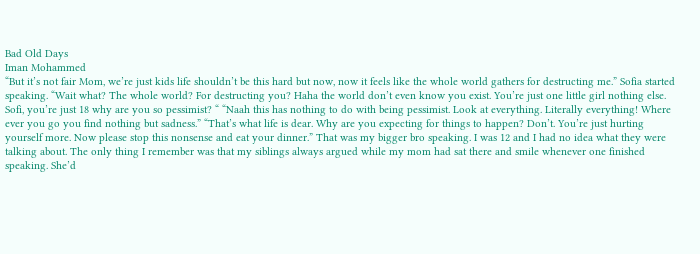Bad Old Days
Iman Mohammed
“But it’s not fair Mom, we’re just kids life shouldn’t be this hard but now, now it feels like the whole world gathers for destructing me.” Sofia started speaking. “Wait what? The whole world? For destructing you? Haha the world don’t even know you exist. You’re just one little girl nothing else. Sofi, you’re just 18 why are you so pessimist? “ “Naah this has nothing to do with being pessimist. Look at everything. Literally everything! Where ever you go you find nothing but sadness.” “That’s what life is dear. Why are you expecting for things to happen? Don’t. You’re just hurting yourself more. Now please stop this nonsense and eat your dinner.” That was my bigger bro speaking. I was 12 and I had no idea what they were talking about. The only thing I remember was that my siblings always argued while my mom had sat there and smile whenever one finished speaking. She’d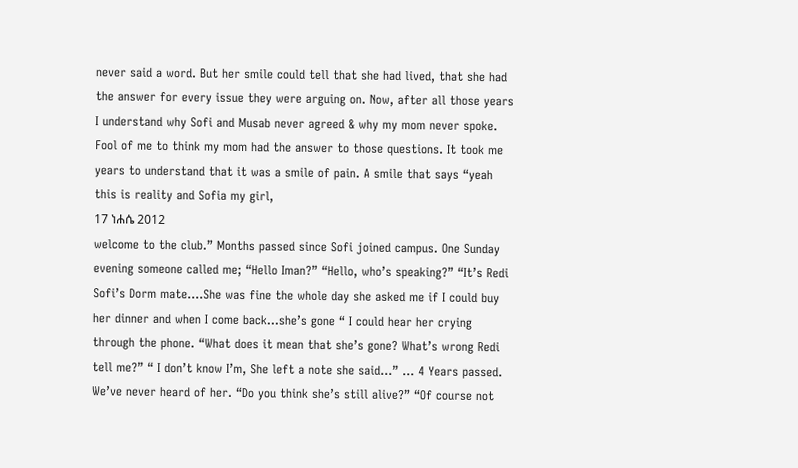never said a word. But her smile could tell that she had lived, that she had the answer for every issue they were arguing on. Now, after all those years I understand why Sofi and Musab never agreed & why my mom never spoke. Fool of me to think my mom had the answer to those questions. It took me years to understand that it was a smile of pain. A smile that says “yeah this is reality and Sofia my girl,
17 ነሐሴ 2012
welcome to the club.” Months passed since Sofi joined campus. One Sunday evening someone called me; “Hello Iman?” “Hello, who’s speaking?” “It’s Redi Sofi’s Dorm mate....She was fine the whole day she asked me if I could buy her dinner and when I come back...she’s gone “ I could hear her crying through the phone. “What does it mean that she’s gone? What’s wrong Redi tell me?” “ I don’t know I’m, She left a note she said...” ... 4 Years passed. We’ve never heard of her. “Do you think she’s still alive?” “Of course not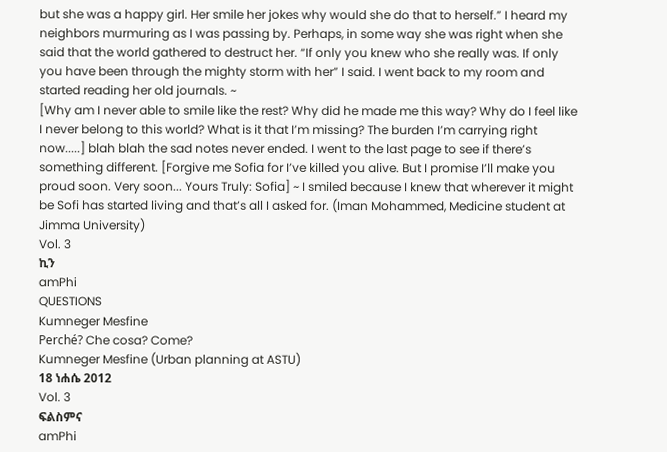but she was a happy girl. Her smile her jokes why would she do that to herself.” I heard my neighbors murmuring as I was passing by. Perhaps, in some way she was right when she said that the world gathered to destruct her. “If only you knew who she really was. If only you have been through the mighty storm with her” I said. I went back to my room and started reading her old journals. ~
[Why am I never able to smile like the rest? Why did he made me this way? Why do I feel like I never belong to this world? What is it that I’m missing? The burden I’m carrying right now.....] blah blah the sad notes never ended. I went to the last page to see if there’s something different. [Forgive me Sofia for I’ve killed you alive. But I promise I’ll make you proud soon. Very soon... Yours Truly: Sofia] ~ I smiled because I knew that wherever it might be Sofi has started living and that’s all I asked for. (Iman Mohammed, Medicine student at Jimma University)
Vol. 3
ኪን
amPhi
QUESTIONS
Kumneger Mesfine
Perché? Che cosa? Come?
Kumneger Mesfine (Urban planning at ASTU)
18 ነሐሴ 2012
Vol. 3
ፍልስምና
amPhi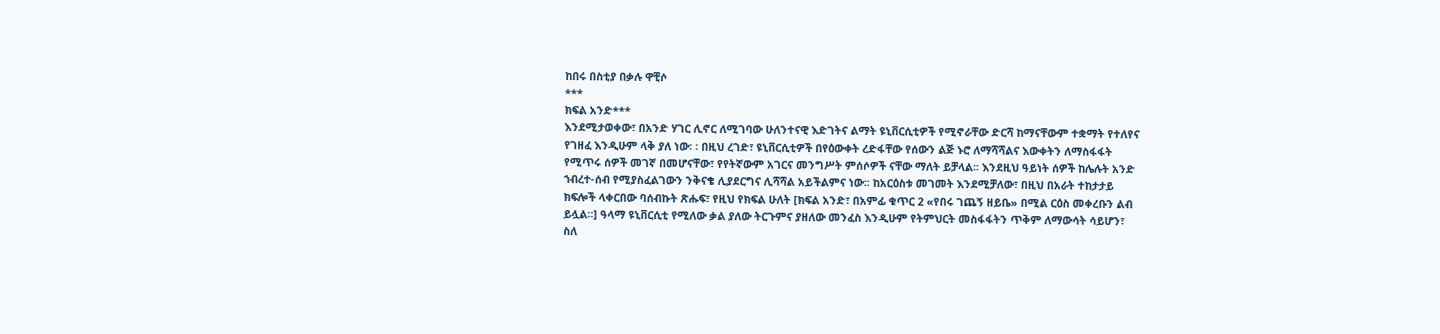ከበሩ በስቲያ በቃሉ ዋቺሶ
***
ክፍል አንድ***
እንደሚታወቀው፣ በአንድ ሃገር ሊኖር ለሚገባው ሁለንተናዊ እድገትና ልማት ዩኒቨርሲቲዎች የሚኖራቸው ድርሻ ከማናቸውም ተቋማት የተለየና የገዘፈ እንዲሁም ላቅ ያለ ነው፡ ፡ በዚህ ረገድ፣ ዩኒቨርሲቲዎች በየዕውቀት ረድፋቸው የሰውን ልጅ ኑሮ ለማሻሻልና እውቀትን ለማስፋፋት የሚጥሩ ሰዎች መገኛ በመሆናቸው፣ የየትኛውም አገርና መንግሥት ምሰሶዎች ናቸው ማለት ይቻላል፡፡ እንደዚህ ዓይነት ሰዎች ከሌሉት አንድ ኀብረተ-ሰብ የሚያስፈልገውን ንቅናቄ ሊያደርግና ሊሻሻል አይችልምና ነው፡፡ ከአርዕስቱ መገመት እንደሚቻለው፣ በዚህ በአራት ተከታታይ ክፍሎች ላቀርበው ባሰብኩት ጽሑፍ፣ የዚህ የክፍል ሁለት [ክፍል አንድ፣ በአምፊ ቁጥር 2 «የበሩ ገጨኝ ዘይቤ» በሚል ርዕስ መቀረቡን ልብ ይሏል።] ዓላማ ዩኒቨርሲቲ የሚለው ቃል ያለው ትርጉምና ያዘለው መንፈስ እንዲሁም የትምህርት መስፋፋትን ጥቅም ለማውሳት ሳይሆን፣ ስለ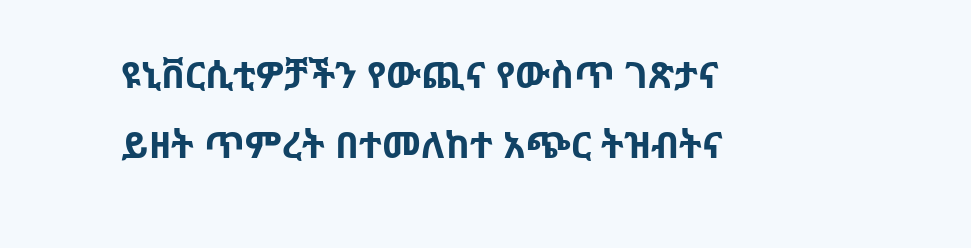ዩኒቨርሲቲዎቻችን የውጪና የውስጥ ገጽታና ይዘት ጥምረት በተመለከተ አጭር ትዝብትና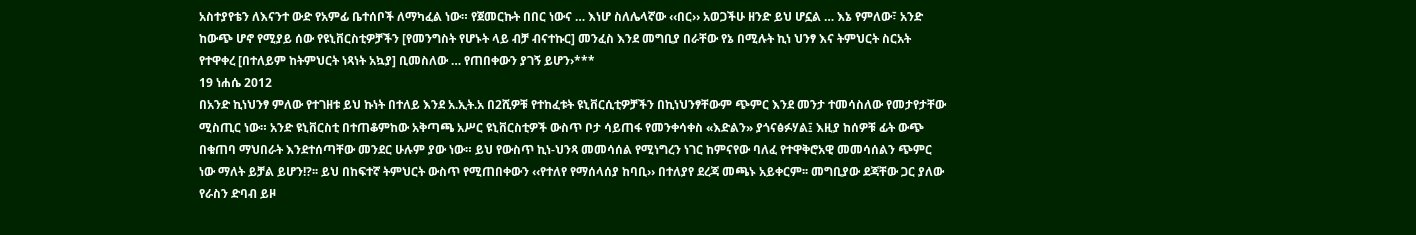አስተያየቴን ለእናንተ ውድ የአምፊ ቤተሰቦች ለማካፈል ነው። የጀመርኩት በበር ነውና … እነሆ ስለሌላኛው ‹‹በር›› አወጋችሁ ዘንድ ይህ ሆኗል … እኔ የምለው፣ አንድ ከውጭ ሆኖ የሚያይ ሰው የዩኒቨርስቲዎቻችን [የመንግስት የሆኑት ላይ ብቻ ብናተኩር] መንፈስ እንደ መግቢያ በራቸው የኔ በሚሉት ኪነ ህንፃ እና ትምህርት ስርአት የተዋቀረ [በተለይም ከትምህርት ነጻነት አኳያ] ቢመስለው … የጠበቀውን ያገኝ ይሆን›***
19 ነሐሴ 2012
በአንድ ኪነህንፃ ምለው የተገዘቱ ይህ ኩነት በተለይ እንደ አ.ኢት.አ በ2ሺዎቹ የተከፈቱት ዩኒቨርሲቲዎቻችን በኪነህንፃቸውም ጭምር እንደ መንታ ተመሳስለው የመታየታቸው ሚስጢር ነው። አንድ ዩኒቨርስቲ በተጠቆምከው አቅጣጫ አሥር ዩኒቨርስቲዎች ውስጥ ቦታ ሳይጠፋ የመንቀሳቀስ «እድልን» ያጎናፅፉሃል፤ እዚያ ከሰዎቹ ፊት ውጭ በቁጠባ ማህበራት እንደተሰጣቸው መንደር ሁሉም ያው ነው። ይህ የውስጥ ኪነ-ህንጻ መመሳሰል የሚነግረን ነገር ከምናየው ባለፈ የተዋቅሮአዊ መመሳሰልን ጭምር ነው ማለት ይቻል ይሆን!?፡፡ ይህ በከፍተኛ ትምህርት ውስጥ የሚጠበቀውን ‹‹የተለየ የማሰላሰያ ከባቢ›› በተለያየ ደረጃ መጫኑ አይቀርም፡፡ መግቢያው ደጃቸው ጋር ያለው የራስን ድባብ ይዞ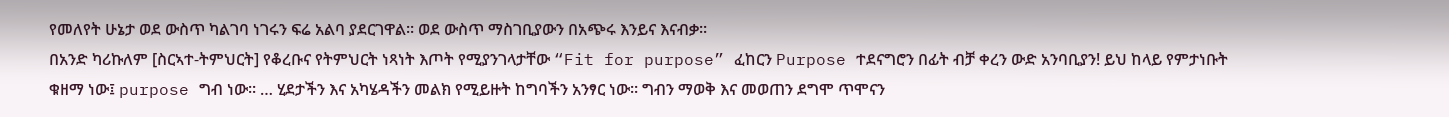የመለየት ሁኔታ ወደ ውስጥ ካልገባ ነገሩን ፍሬ አልባ ያደርገዋል፡፡ ወደ ውስጥ ማስገቢያውን በአጭሩ እንይና እናብቃ፡፡
በአንድ ካሪኩለም [ስርኣተ-ትምህርት] የቆረቡና የትምህርት ነጻነት እጦት የሚያንገላታቸው “Fit for purpose” ፈከርን Purpose ተደናግሮን በፊት ብቻ ቀረን ውድ አንባቢያን! ይህ ከላይ የምታነቡት ቁዘማ ነው፤ purpose ግብ ነው፡፡ … ሂደታችን እና አካሄዳችን መልክ የሚይዙት ከግባችን አንፃር ነው። ግብን ማወቅ እና መወጠን ደግሞ ጥሞናን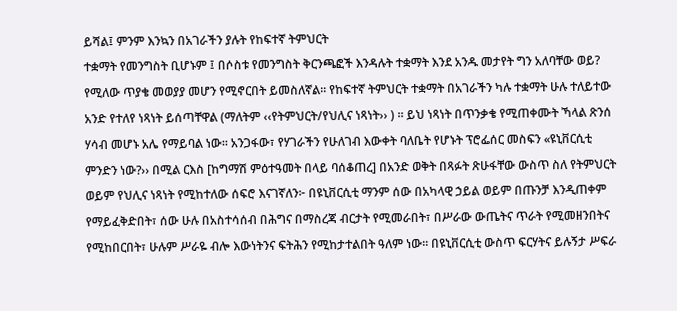ይሻል፤ ምንም እንኳን በአገራችን ያሉት የከፍተኛ ትምህርት
ተቋማት የመንግስት ቢሆኑም ፤ በሶስቱ የመንግስት ቅርንጫፎች እንዳሉት ተቋማት እንደ አንዱ መታየት ግን አለባቸው ወይ? የሚለው ጥያቄ መወያያ መሆን የሚኖርበት ይመስለኛል፡፡ የከፍተኛ ትምህርት ተቋማት በአገራችን ካሉ ተቋማት ሁሉ ተለይተው አንድ የተለየ ነጻነት ይሰጣቸዋል (ማለትም ‹‹የትምህርት/የህሊና ነጻነት›› ) ። ይህ ነጻነት በጥንቃቄ የሚጠቀሙት ኻላል ጽንሰ ሃሳብ መሆኑ አሌ የማይባል ነው። አንጋፋው፣ የሃገራችን የሁለገብ እውቀት ባለቤት የሆኑት ፕሮፌሰር መስፍን «ዩኒቨርሲቲ ምንድን ነው?›› በሚል ርእስ [ከግማሽ ምዕተዓመት በላይ ባሰቆጠረ] በአንድ ወቅት በጻፉት ጽሁፋቸው ውስጥ ስለ የትምህርት ወይም የህሊና ነጻነት የሚከተለው ሰፍሮ እናገኛለን፦ በዩኒቨርሲቲ ማንም ሰው በአካላዊ ኃይል ወይም በጡንቻ እንዲጠቀም የማይፈቅድበት፣ ሰው ሁሉ በአስተሳሰብ በሕግና በማስረጃ ብርታት የሚመራበት፣ በሥራው ውጤትና ጥራት የሚመዘንበትና የሚከበርበት፣ ሁሉም ሥራዬ ብሎ እውነትንና ፍትሕን የሚከታተልበት ዓለም ነው፡፡ በዩኒቨርሲቲ ውስጥ ፍርሃትና ይሉኝታ ሥፍራ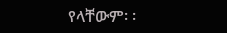የላቸውም፡ ፡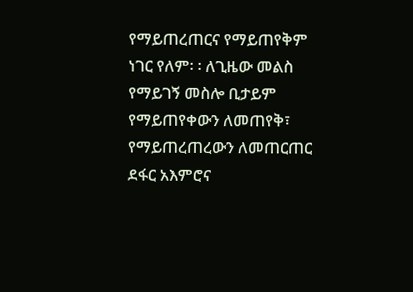የማይጠረጠርና የማይጠየቅም ነገር የለም፡ ፡ ለጊዜው መልስ የማይገኝ መስሎ ቢታይም የማይጠየቀውን ለመጠየቅ፣ የማይጠረጠረውን ለመጠርጠር ደፋር አእምሮና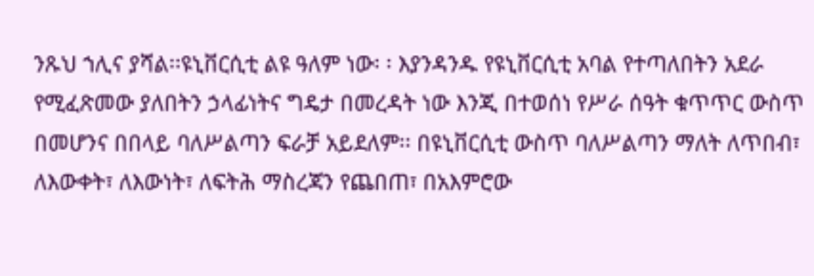ንጹህ ኀሊና ያሻል፡፡ዩኒቨርሲቲ ልዩ ዓለም ነው፡ ፡ እያንዳንዱ የዩኒቨርሲቲ አባል የተጣለበትን አደራ የሚፈጽመው ያለበትን ኃላፊነትና ግዴታ በመረዳት ነው እንጂ በተወሰነ የሥራ ሰዓት ቁጥጥር ውስጥ በመሆንና በበላይ ባለሥልጣን ፍራቻ አይደለም፡፡ በዩኒቨርሲቲ ውስጥ ባለሥልጣን ማለት ለጥበብ፣ ለእውቀት፣ ለእውነት፣ ለፍትሕ ማስረጃን የጨበጠ፣ በአእምሮው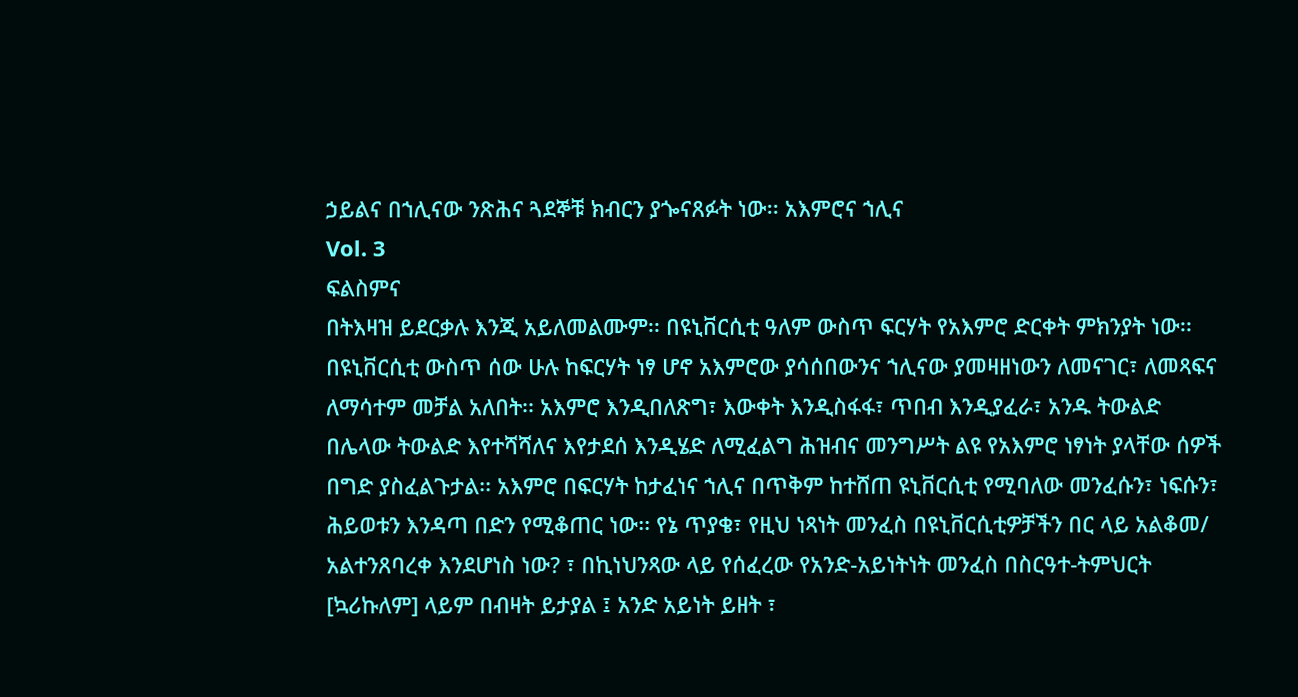ኃይልና በኀሊናው ንጽሕና ጓደኞቹ ክብርን ያጐናጸፉት ነው፡፡ አእምሮና ኀሊና
Vol. 3
ፍልስምና
በትእዛዝ ይደርቃሉ እንጂ አይለመልሙም፡፡ በዩኒቨርሲቲ ዓለም ውስጥ ፍርሃት የአእምሮ ድርቀት ምክንያት ነው፡፡ በዩኒቨርሲቲ ውስጥ ሰው ሁሉ ከፍርሃት ነፃ ሆኖ አእምሮው ያሳሰበውንና ኀሊናው ያመዛዘነውን ለመናገር፣ ለመጻፍና ለማሳተም መቻል አለበት፡፡ አእምሮ እንዲበለጽግ፣ እውቀት እንዲስፋፋ፣ ጥበብ እንዲያፈራ፣ አንዱ ትውልድ በሌላው ትውልድ እየተሻሻለና እየታደሰ እንዲሄድ ለሚፈልግ ሕዝብና መንግሥት ልዩ የአእምሮ ነፃነት ያላቸው ሰዎች በግድ ያስፈልጉታል፡፡ አእምሮ በፍርሃት ከታፈነና ኀሊና በጥቅም ከተሸጠ ዩኒቨርሲቲ የሚባለው መንፈሱን፣ ነፍሱን፣ ሕይወቱን እንዳጣ በድን የሚቆጠር ነው፡፡ የኔ ጥያቄ፣ የዚህ ነጻነት መንፈስ በዩኒቨርሲቲዎቻችን በር ላይ አልቆመ/ አልተንጸባረቀ እንደሆነስ ነው? ፣ በኪነህንጻው ላይ የሰፈረው የአንድ-አይነትነት መንፈስ በስርዓተ-ትምህርት [ኳሪኩለም] ላይም በብዛት ይታያል ፤ አንድ አይነት ይዘት ፣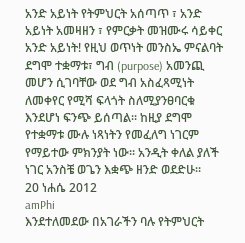አንድ አይነት የትምህርት አሰጣጥ ፣ አንድ አይነት አመዛዘን ፣ የምርቃት መዝሙሩ ሳይቀር አንድ አይነት! የዚህ ወጥነት መንስኤ ምናልባት ደግሞ ተቋማቱ፣ ግብ (purpose) አመንጪ መሆን ሲገባቸው ወደ ግብ አስፈጻሚነት ለመቀየር የሚሻ ፍላጎት ስለሚያንፀባርቁ እንደሆነ ፍንጭ ይሰጣል፡፡ ከዚያ ደግሞ የተቋማቱ ሙሉ ነጻነትን የመፈለግ ነገርም የማይተው ምክንያት ነው፡፡ አንዲት ቀለል ያለች ነገር አንስቼ ወጌን እቋጭ ዘንድ ወደድሁ፡፡
20 ነሐሴ 2012
amPhi
እንደተለመደው በአገራችን ባሉ የትምህርት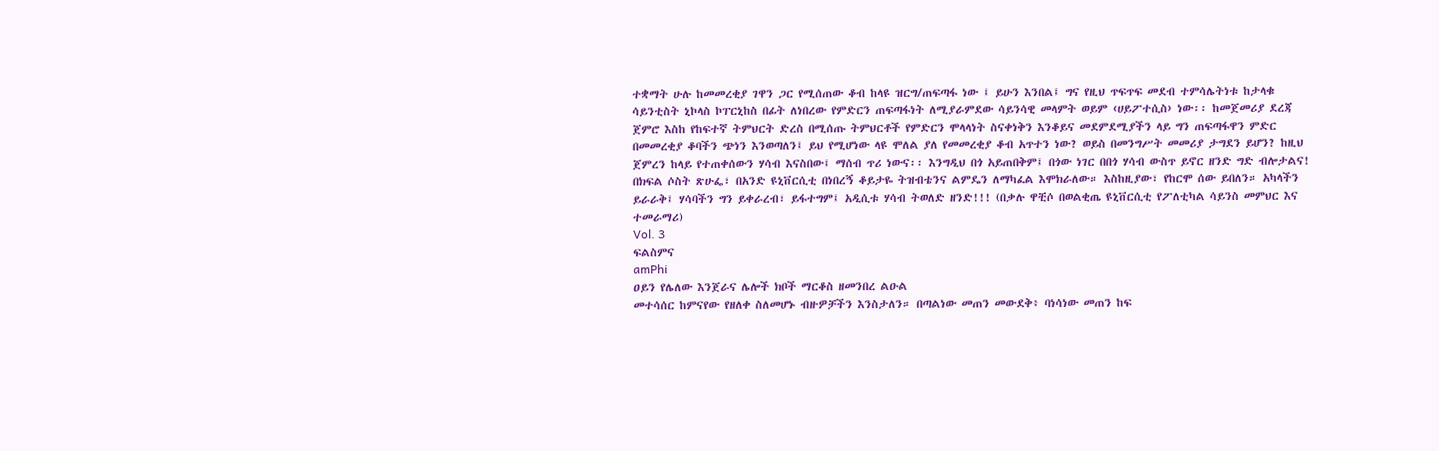ተቋማት ሁሉ ከመመረቂያ ገዋን ጋር የሚሰጠው ቆብ ከላዩ ዝርግ/ጠፍጣፋ ነው ፤ ይሁን እንበል፤ ግና የዚህ ጥፍጥፍ መደብ ተምሳሌትነቱ ከታላቁ ሳይንቲስት ኒኮላስ ኮፐርኒከስ በፊት ለነበረው የምድርን ጠፍጣፋነት ለሚያራምደው ሳይንሳዊ መላምት ወይም ‹ሀይፖተሲስ› ነው፡፡ ከመጀመሪያ ደረጃ ጀምሮ እስከ የከፍተኛ ትምህርት ድረስ በሚሰጡ ትምህርቶች የምድርን ሞላላነት ስናቀነቅን እንቆይና መደምደሚያችን ላይ ግን ጠፍጣፋዋን ምድር በመመረቂያ ቆባችን ጭነን እንወጣለን፤ ይህ የሚሆነው ላዩ ሞለል ያለ የመመረቂያ ቆብ አጥተን ነው? ወይስ በመንግሥት መመሪያ ታግደን ይሆን? ከዚህ ጀምረን ከላይ የተጠቀሰውን ሃሳብ እናስበው፤ ማሰብ ጥሪ ነውና፡፡ እንግዲህ በጎ አይጠበቅም፤ በጎው ነገር በበጎ ሃሳብ ውስጥ ይኖር ዘንድ ግድ ብሎታልና! በክፍል ሶስት ጽሁፌ፣ በአንድ ዩኒቨርሲቲ በነበረኝ ቆይታዬ ትዝብቴንና ልምዴን ለማካፈል እሞክራለው። እስከዚያው፣ የከርሞ ሰው ይበለን። አካላችን ይራራቅ፤ ሃሳባችን ግን ይቀራረብ፣ ይፋተግም፤ አዲሲቱ ሃሳብ ትወለድ ዘንድ!!! (በቃሉ ዋቺሶ በወልቂጤ ዩኒቨርሲቲ የፖለቲካል ሳይንስ መምህር እና ተመራማሪ)
Vol. 3
ፍልስምና
amPhi
ዐይን የሌለው እንጀራና ሌሎች ክቦች ማርቆስ ዘመንበረ ልዑል
መተሳሰር ከምናየው የዘለቀ ስለመሆኑ ብዙዎቻችን እንስታለን። በጣልነው መጠን መውደቅ፥ ባነሳነው መጠን ከፍ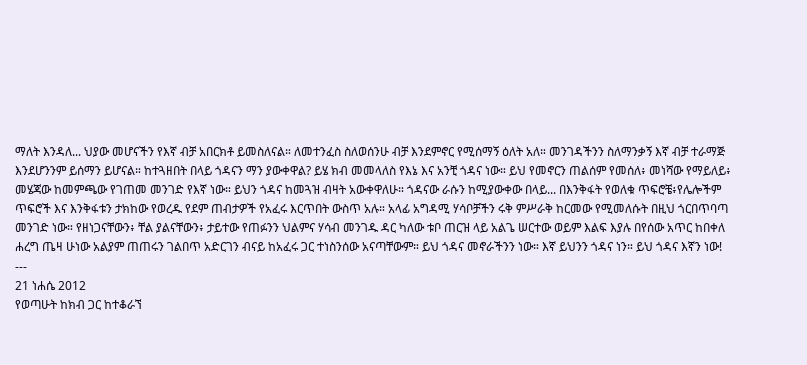ማለት እንዳለ... ህያው መሆናችን የእኛ ብቻ አበርክቶ ይመስለናል። ለመተንፈስ ስለወሰንሁ ብቻ እንደምኖር የሚሰማኝ ዕለት አለ። መንገዳችንን ስለማንቃኝ እኛ ብቻ ተራማጅ እንደሆንንም ይሰማን ይሆናል። ከተጓዘበት በላይ ጎዳናን ማን ያውቀዋል? ይሄ ክብ መመላለስ የእኔ እና አንቺ ጎዳና ነው። ይህ የመኖርን ጠልሰም የመሰለ፥ መነሻው የማይለይ፥ መሄጃው ከመምጫው የገጠመ መንገድ የእኛ ነው። ይህን ጎዳና ከመጓዝ ብዛት አውቀዋለሁ። ጎዳናው ራሱን ከሚያውቀው በላይ... በእንቅፋት የወለቁ ጥፍሮቼ፥የሌሎችም ጥፍሮች እና እንቅፋቱን ታክከው የወረዱ የደም ጠብታዎች የአፈሩ እርጥበት ውስጥ አሉ። አላፊ አግዳሚ ሃሳቦቻችን ሩቅ ምሥራቅ ከርመው የሚመለሱት በዚህ ጎርበጥባጣ መንገድ ነው። የዘነጋናቸውን፥ ቸል ያልናቸውን፥ ታይተው የጠፉንን ህልምና ሃሳብ መንገዱ ዳር ካለው ቱቦ ጠርዝ ላይ አልጌ ሠርተው ወይም እልፍ እያሉ በየሰው አጥር ከበቀለ ሐረግ ጤዛ ሁነው አልያም ጠጠሩን ገልበጥ አድርገን ብናይ ከአፈሩ ጋር ተነስንሰው አናጣቸውም። ይህ ጎዳና መኖራችንን ነው። እኛ ይህንን ጎዳና ነን። ይህ ጎዳና እኛን ነው! ---
21 ነሐሴ 2012
የወጣሁት ከክብ ጋር ከተቆራኘ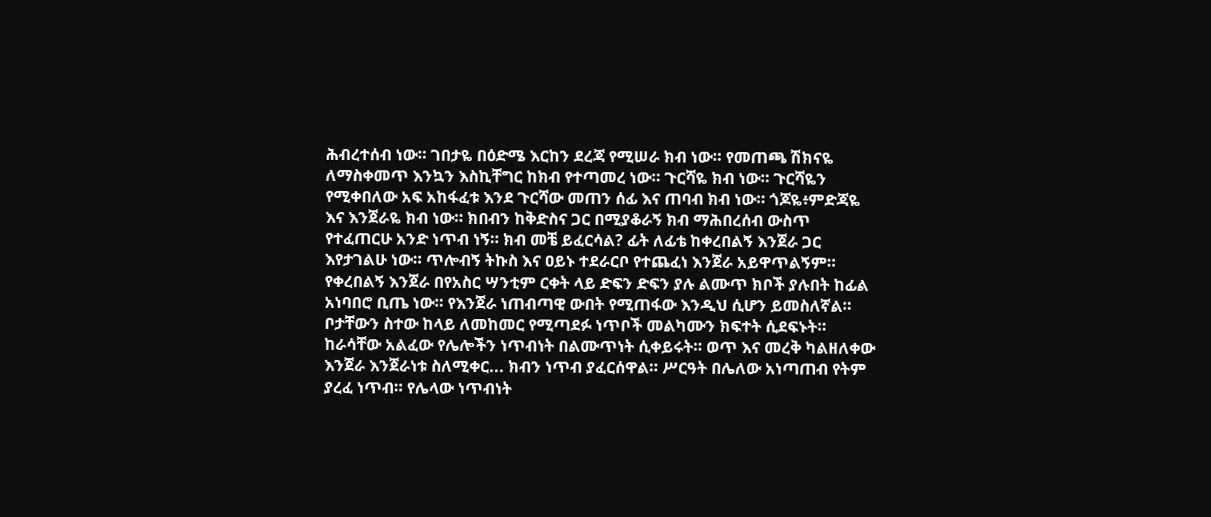ሕብረተሰብ ነው። ገበታዬ በዕድሜ እርከን ደረጃ የሚሠራ ክብ ነው። የመጠጫ ሽክናዬ ለማስቀመጥ እንኳን እስኪቸግር ከክብ የተጣመረ ነው። ጉርሻዬ ክብ ነው። ጉርሻዬን የሚቀበለው አፍ አከፋፈቱ እንደ ጉርሻው መጠን ሰፊ እና ጠባብ ክብ ነው። ጎጆዬ፥ምድጃዬ እና እንጀራዬ ክብ ነው። ክበብን ከቅድስና ጋር በሚያቆራኝ ክብ ማሕበረሰብ ውስጥ የተፈጠርሁ አንድ ነጥብ ነኝ። ክብ መቼ ይፈርሳል? ፊት ለፊቴ ከቀረበልኝ እንጀራ ጋር እየታገልሁ ነው። ጥሎብኝ ትኩስ እና ዐይኑ ተደራርቦ የተጨፈነ እንጀራ አይዋጥልኝም። የቀረበልኝ እንጀራ በየአስር ሣንቲም ርቀት ላይ ድፍን ድፍን ያሉ ልሙጥ ክቦች ያሉበት ከፊል አነባበሮ ቢጤ ነው። የእንጀራ ነጠብጣዊ ውበት የሚጠፋው እንዲህ ሲሆን ይመስለኛል። ቦታቸውን ስተው ከላይ ለመከመር የሚጣደፉ ነጥቦች መልካሙን ክፍተት ሲደፍኑት። ከራሳቸው አልፈው የሌሎችን ነጥብነት በልሙጥነት ሲቀይሩት። ወጥ እና መረቅ ካልዘለቀው እንጀራ እንጀራነቱ ስለሚቀር... ክብን ነጥብ ያፈርሰዋል። ሥርዓት በሌለው አነጣጠብ የትም ያረፈ ነጥብ። የሌላው ነጥብነት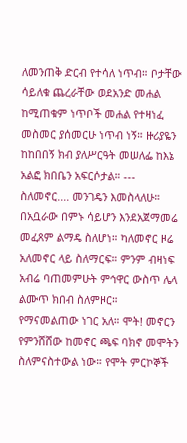ለመንጠቅ ድርብ የተሳለ ነጥብ። ቦታቸው ሳይለቁ ጨረራቸው ወደአንድ መሐል ከሚጠቁም ነጥቦች መሐል የተዛነፈ መስመር ያሰመርሁ ነጥብ ነኝ። ዙሪያዬን ከከበበኝ ክብ ያለሥርዓት መሠለፌ ከእኔ አልፎ ክበቤን አፍርሶታል። ---
ስለመኖር.... መንገዴን እመስላለሁ። በአቧራው በምኑ ሳይሆን እንደአጀማመሬ መፈጸም ልማዴ ስለሆነ። ካለመኖር ዞሬ አለመኖር ላይ ስለማርፍ። ምንም ብዛነፍ አብሬ ባጠመምሁት ምኅዋር ውስጥ ሌላ ልሙጥ ክበብ ስለምዞር። የማናመልጠው ነገር አለ። ሞት! መኖርን የምንሸሸው ከመኖር ጫፍ ባክኖ መሞትን ስለምናስተውል ነው። የሞት ምርኮኞች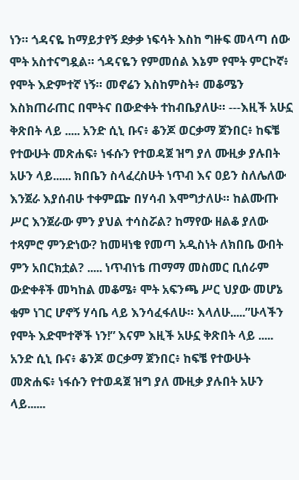ነን። ጎዳናዬ ከማይታየኝ ደቃቃ ነፍሳት እስከ ግዙፍ መላጣ ሰው ሞት አስተናግዷል። ጎዳናዬን የምመሰል እኔም የሞት ምርኮኛ፥ የሞት እድምተኛ ነኝ። መኖሬን እስከምስት፥ መቆሜን እስክጠራጠር በሞትና በውድቀት ተከብቤያለሁ። ---እዚች አሁኗ ቅጽበት ላይ ..... አንድ ሲኒ ቡና፥ ቆንጆ ወርቃማ ጀንበር፥ ከፍቼ የተውሁት መጽሐፍ፥ ነፋሱን የተወዳጀ ዝግ ያለ ሙዚቃ ያሉበት አሁን ላይ...... ክበቤን ስላፈረስሁት ነጥብ እና ዐይን ስለሌለው እንጀራ እያሰብሁ ተቀምጬ በሃሳብ እሞግታለሁ። ከልሙጡ ሥር እንጀራው ምን ያህል ተሳስሯል? ከማየው ዘልቆ ያለው ተጻምሮ ምንድነው? ከመዛነቄ የመጣ አዲስነት ለክበቤ ውበት ምን አበርክቷል? ..... ነጥብነቴ ጠማማ መስመር ቢሰራም ውድቀቶች መካከል መቆሜ፥ ሞት አፍንጫ ሥር ህያው መሆኔ ቁም ነገር ሆኖኝ ሃሳቤ ላይ እንሳፈፋለሁ። እላለሁ.....”ሁላችን የሞት እድሞተኞች ነን!” እናም እዚች አሁኗ ቅጽበት ላይ ..... አንድ ሲኒ ቡና፥ ቆንጆ ወርቃማ ጀንበር፥ ከፍቼ የተውሁት መጽሐፍ፥ ነፋሱን የተወዳጀ ዝግ ያለ ሙዚቃ ያሉበት አሁን ላይ......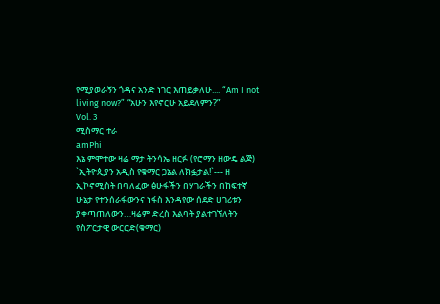የሚያወራኝን ጎዳና አንድ ነገር እጠይቃለሁ.... “Am I not living now?” “አሁን እየኖርሁ አይደለምን?”
Vol. 3
ሚስማር ተራ
amPhi
እኔ ምሞተው ዛሬ ማታ ትንሳኤ ዘርፉ (የሮማን ዘውዴ ልጅ)
`ኢትዮጲያን አዲስ የቁማር ጋኔል ለክፏታል!`--- ዘ ኢኮኖሚስት በባለፈው ፅሁፋችን በሃገራችን በከፍተኛ ሁኔታ የተንሰራፋውንና ነፋስ እንዳየው ሰደድ ሀገሪቱን ያቀጣጠለውን…ዛሬም ድረስ እልባት ያልተገኘለትን የስፖርታዊ ውርርድ(ቁማር)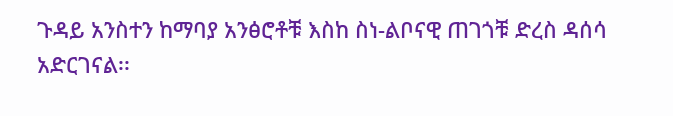ጉዳይ አንስተን ከማባያ አንፅሮቶቹ እስከ ስነ-ልቦናዊ ጠገጎቹ ድረስ ዳሰሳ አድርገናል፡፡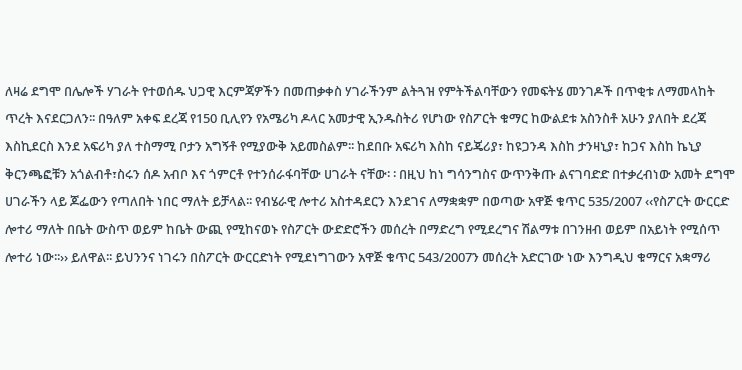ለዛሬ ደግሞ በሌሎች ሃገራት የተወሰዱ ህጋዊ እርምጃዎችን በመጠቃቀስ ሃገራችንም ልትጓዝ የምትችልባቸውን የመፍትሄ መንገዶች በጥቂቱ ለማመላከት ጥረት እናደርጋለን፡፡ በዓለም አቀፍ ደረጃ የ150 ቢሊየን የአሜሪካ ዶላር አመታዊ ኢንዱስትሪ የሆነው የስፖርት ቁማር ከውልደቱ አስንስቶ አሁን ያለበት ደረጃ እስኪደርስ እንደ አፍሪካ ያለ ተስማሚ ቦታን አግኝቶ የሚያውቅ አይመስልም፡፡ ከደበቡ አፍሪካ እስከ ናይጄሪያ፣ ከዩጋንዳ እስከ ታንዛኒያ፣ ከጋና እስከ ኬኒያ ቅርንጫፎቹን አጎልብቶ፣ስሩን ሰዶ አብቦ እና ጎምርቶ የተንሰራፋባቸው ሀገራት ናቸው፡ ፡ በዚህ ከነ ግሳንግስና ውጥንቅጡ ልናገባድድ በተቃረብነው አመት ደግሞ ሀገራችን ላይ ጆፌውን የጣለበት ነበር ማለት ይቻላል፡፡ የብሄራዊ ሎተሪ አስተዳደርን እንደገና ለማቋቋም በወጣው አዋጅ ቁጥር 535/2007 ‹‹የስፖርት ውርርድ ሎተሪ ማለት በቤት ውስጥ ወይም ከቤት ውጪ የሚከናወኑ የስፖርት ውድድሮችን መሰረት በማድረግ የሚደረግና ሽልማቱ በገንዘብ ወይም በአይነት የሚሰጥ ሎተሪ ነው፡፡›› ይለዋል፡፡ ይህንንና ነገሩን በስፖርት ውርርድነት የሚደነግገውን አዋጅ ቁጥር 543/2007ን መሰረት አድርገው ነው እንግዲህ ቁማርና አቋማሪ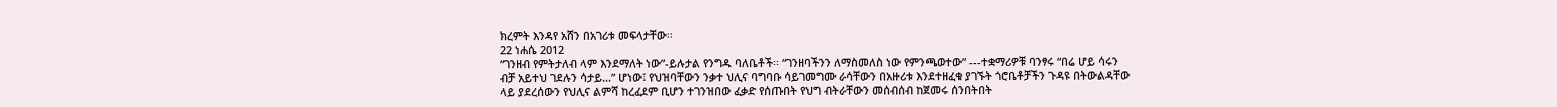ክረምት እንዳየ አሸን በአገሪቱ መፍላታቸው፡፡
22 ነሐሴ 2012
“ገንዘብ የምትታለብ ላም እንደማለት ነው”-ይሉታል የንግዱ ባለቤቶች፡፡ “ገንዘባችንን ለማስመለስ ነው የምንጫወተው” ---ተቋማሪዎቹ ባንፃሩ “በሬ ሆይ ሳሩን ብቻ አይተህ ገደሉን ሳታይ…” ሆነው፤ የህዝባቸውን ንቃተ ህሊና ባግባቡ ሳይገመግሙ ራሳቸውን በአዙሪቱ እንደተዘፈቁ ያገኙት ጎሮቤቶቻችን ጉዳዩ በትውልዳቸው ላይ ያደረሰውን የህሊና ልምሻ ከረፈደም ቢሆን ተገንዝበው ፈቃድ የሰጡበት የህግ ብትራቸውን መሰብሰብ ከጀመሩ ሰንበትበት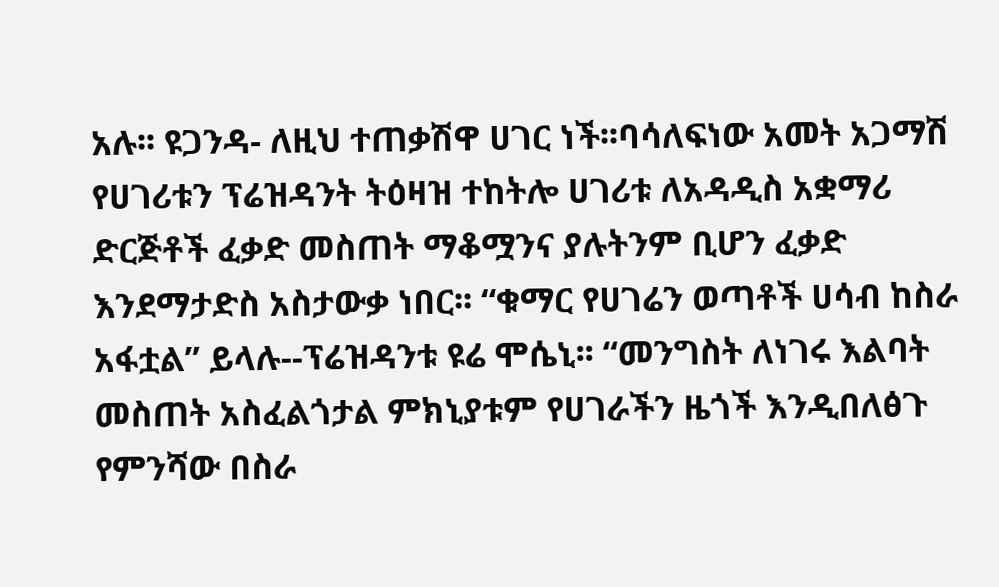አሉ፡፡ ዩጋንዳ- ለዚህ ተጠቃሽዋ ሀገር ነች፡፡ባሳለፍነው አመት አጋማሽ የሀገሪቱን ፕሬዝዳንት ትዕዛዝ ተከትሎ ሀገሪቱ ለአዳዲስ አቋማሪ ድርጅቶች ፈቃድ መስጠት ማቆሟንና ያሉትንም ቢሆን ፈቃድ እንደማታድስ አስታውቃ ነበር፡፡ “ቁማር የሀገሬን ወጣቶች ሀሳብ ከስራ አፋቷል” ይላሉ--ፕሬዝዳንቱ ዩሬ ሞሴኒ፡፡ “መንግስት ለነገሩ እልባት መስጠት አስፈልጎታል ምክኒያቱም የሀገራችን ዜጎች እንዲበለፅጉ የምንሻው በስራ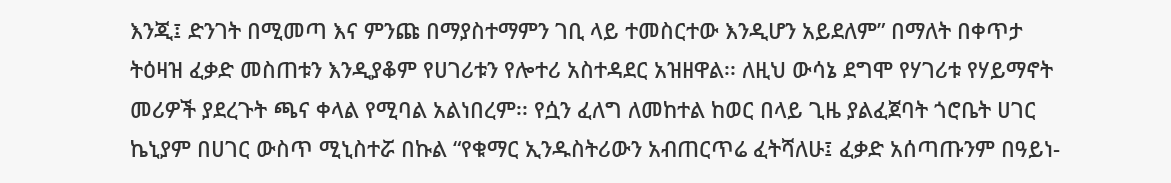እንጂ፤ ድንገት በሚመጣ እና ምንጩ በማያስተማምን ገቢ ላይ ተመስርተው እንዲሆን አይደለም” በማለት በቀጥታ ትዕዛዝ ፈቃድ መስጠቱን እንዲያቆም የሀገሪቱን የሎተሪ አስተዳደር አዝዘዋል፡፡ ለዚህ ውሳኔ ደግሞ የሃገሪቱ የሃይማኖት መሪዎች ያደረጉት ጫና ቀላል የሚባል አልነበረም፡፡ የሷን ፈለግ ለመከተል ከወር በላይ ጊዜ ያልፈጀባት ጎሮቤት ሀገር ኬኒያም በሀገር ውስጥ ሚኒስተሯ በኩል “የቁማር ኢንዱስትሪውን አብጠርጥሬ ፈትሻለሁ፤ ፈቃድ አሰጣጡንም በዓይነ-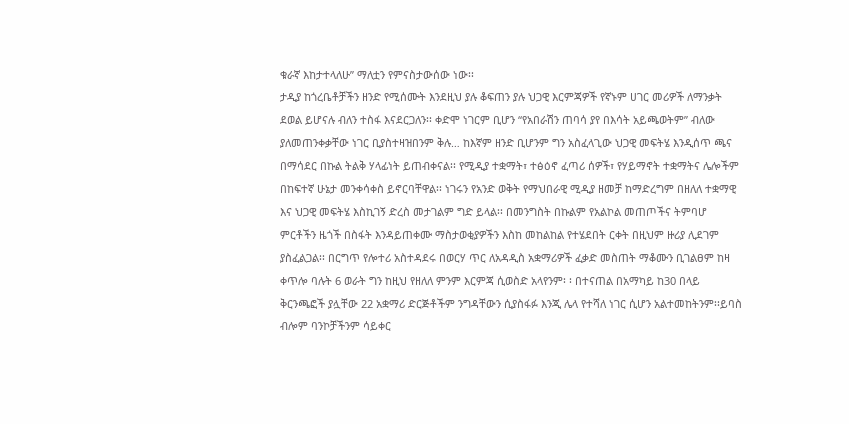ቁራኛ እከታተላለሁ” ማለቷን የምናስታውሰው ነው፡፡
ታዲያ ከጎረቤቶቻችን ዘንድ የሚሰሙት እንደዚህ ያሉ ቆፍጠን ያሉ ህጋዊ እርምጃዎች የኛኑም ሀገር መሪዎች ለማንቃት ደወል ይሆናሉ ብለን ተስፋ እናደርጋለን፡፡ ቀድሞ ነገርም ቢሆን “የአበራሽን ጠባሳ ያየ በእሳት አይጫወትም” ብለው ያለመጠንቀቃቸው ነገር ቢያስተዛዝበንም ቅሉ… ከእኛም ዘንድ ቢሆንም ግን አስፈላጊው ህጋዊ መፍትሄ እንዲሰጥ ጫና በማሳደር በኩል ትልቅ ሃላፊነት ይጠብቀናል፡፡ የሚዲያ ተቋማት፣ ተፅዕኖ ፈጣሪ ሰዎች፣ የሃይማኖት ተቋማትና ሌሎችም በከፍተኛ ሁኔታ መንቀሳቀስ ይኖርባቸዋል፡፡ ነገሩን የአንድ ወቅት የማህበራዊ ሚዲያ ዘመቻ ከማድረግም በዘለለ ተቋማዊ እና ህጋዊ መፍትሄ እስኪገኝ ድረስ መታገልም ግድ ይላል፡፡ በመንግስት በኩልም የአልኮል መጠጦችና ትምባሆ ምርቶችን ዜጎች በስፋት እንዳይጠቀሙ ማስታወቂያዎችን እስከ መከልከል የተሄደበት ርቀት በዚህም ዙሪያ ሊደገም ያስፈልጋል፡፡ በርግጥ የሎተሪ አስተዳደሩ በወርሃ ጥር ለአዳዲስ አቋማሪዎች ፈቃድ መስጠት ማቆሙን ቢገልፀም ከዛ ቀጥሎ ባሉት 6 ወራት ግን ከዚህ የዘለለ ምንም እርምጃ ሲወስድ አላየንም፡ ፡ በተናጠል በአማካይ ከ30 በላይ ቅርንጫፎች ያሏቸው 22 አቋማሪ ድርጅቶችም ንግዳቸውን ሲያስፋፉ እንጂ ሌላ የተሻለ ነገር ሲሆን አልተመከትንም፡፡ይባስ ብሎም ባንኮቻችንም ሳይቀር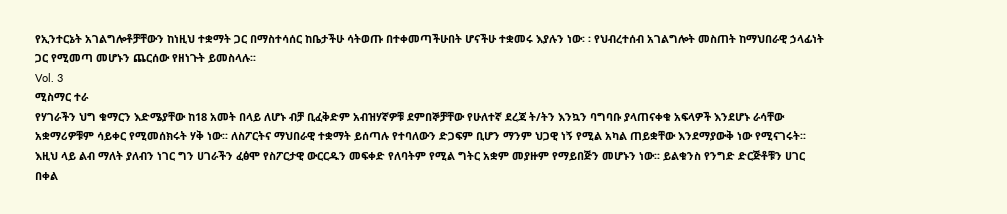የኢንተርኔት አገልግሎቶቻቸውን ከነዚህ ተቋማት ጋር በማስተሳሰር ከቤታችሁ ሳትወጡ በተቀመጣችሁበት ሆናችሁ ተቋመሩ እያሉን ነው፡ ፡ የህብረተሰብ አገልግሎት መስጠት ከማህበራዊ ኃላፊነት ጋር የሚመጣ መሆኑን ጨርሰው የዘነጉት ይመስላሉ፡፡
Vol. 3
ሚስማር ተራ
የሃገራችን ህግ ቁማርን እድሜያቸው ከ18 አመት በላይ ለሆኑ ብቻ ቢፈቅድም አብዝሃኛዎቹ ደምበኞቻቸው የሁለተኛ ደረጃ ት/ትን እንኳን ባግባቡ ያላጠናቀቁ አፍላዎች እንደሆኑ ራሳቸው አቋማሪዎቹም ሳይቀር የሚመሰክሩት ሃቅ ነው፡፡ ለስፖርትና ማህበራዊ ተቋማት ይሰጣሉ የተባለውን ድጋፍም ቢሆን ማንም ህጋዊ ነኝ የሚል አካል ጠይቋቸው እንደማያውቅ ነው የሚናገሩት፡፡ እዚህ ላይ ልብ ማለት ያለብን ነገር ግን ሀገራችን ፈፅሞ የስፖርታዊ ውርርዱን መፍቀድ የለባትም የሚል ግትር አቋም መያዙም የማይበጅን መሆኑን ነው፡፡ ይልቁንስ የንግድ ድርጅቶቹን ሀገር በቀል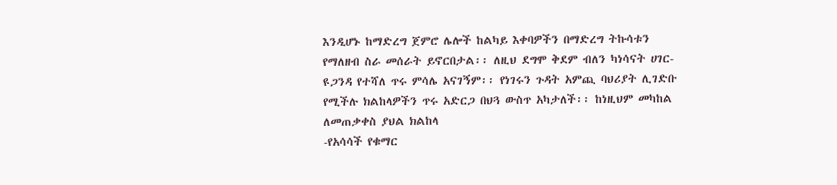እንዲሆኑ ከማድረግ ጀምሮ ሌሎች ከልካይ እቀባዎችን በማድረግ ትኩሳቱን የማለዘብ ስራ መሰራት ይኖርበታል፡፡ ለዚህ ደግሞ ቅደም ብለን ካነሳናት ሀገር-ዩጋንዳ የተሻለ ጥሩ ምሳሌ አናገኝም፡፡ የነገሩን ጉዳት አምጪ ባህሪያት ሊገድቡ የሚችሉ ክልከላዎችን ጥሩ አድርጋ በህጓ ውስጥ አካታለች፡፡ ከነዚህም መካከል ለመጠቃቀስ ያህል ክልከላ
-የአሳሳች የቁማር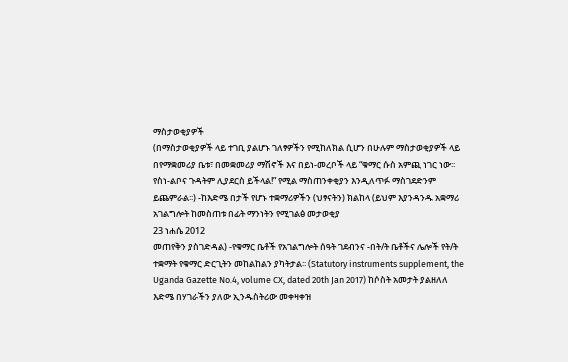ማስታወቂያዎች
(በማስታወቂያዎች ላይ ተገቢ ያልሆኑ ገለፃዎችን የሚከለክል ሲሆን በሁሉም ማስታወቂያዎች ላይ በየማቋመሪያ ቤቱ፣ በመቋመሪያ ማሽኖች እና በይነ-መረቦች ላይ “ቁማር ሱስ አምጪ ነገር ነው፡፡የስነ-ልቦና ጉዳትም ሊያደርስ ይችላል!” የሚል ማስጠንቀቂያን እንዲለጥፉ ማስገደድንም ይጨምራል፡፡) -ከእድሜ በታች የሆኑ ተቋማሪዎችን (ህፃናትን) ክልከላ (ይህም እያንዳንዱ አቋማሪ አገልግሎት ከመስጠቱ በፊት ማንነትን የሚገልፅ መታወቂያ
23 ነሐሴ 2012
መጠየቅን ያስገድዳል) -የቁማር ቤቶች የአገልግሎት ሰዓት ገደብንና -በት/ት ቤቶችና ሌሎች የት/ት ተቋማት የቁማር ድርጊትን መከልከልን ያካትታል፡፡ (Statutory instruments supplement, the Uganda Gazette No.4, volume CX, dated 20th Jan 2017) ከሶስት አመታት ያልዘለለ እድሜ በሃገራችን ያለው ኢንዱስትሪው መቀዛቀዝ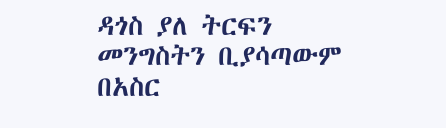ዳጎስ ያለ ትርፍን መንግስትን ቢያሳጣውም በአስር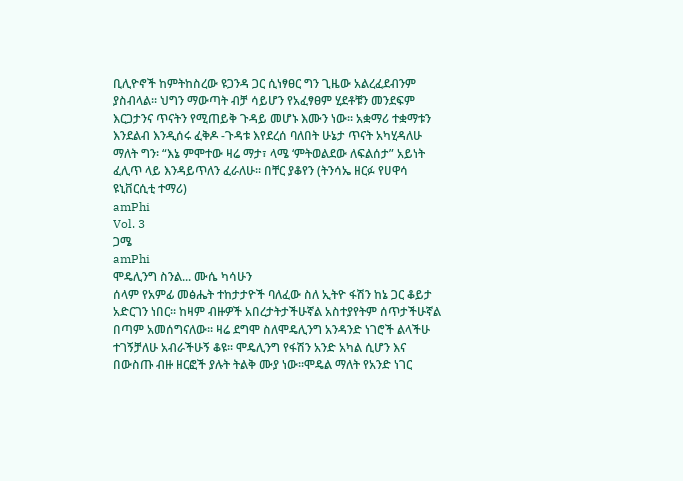ቢሊዮኖች ከምትከስረው ዩጋንዳ ጋር ሲነፃፀር ግን ጊዜው አልረፈደብንም ያስብላል፡፡ ህግን ማውጣት ብቻ ሳይሆን የአፈፃፀም ሂደቶቹን መንደፍም እርጋታንና ጥናትን የሚጠይቅ ጉዳይ መሆኑ እሙን ነው፡፡ አቋማሪ ተቋማቱን እንደልብ እንዲሰሩ ፈቅዶ -ጉዳቱ እየደረሰ ባለበት ሁኔታ ጥናት አካሂዳለሁ ማለት ግን፡ “እኔ ምሞተው ዛሬ ማታ፣ ላሜ ‘ምትወልደው ለፍልሰታ” አይነት ፈሊጥ ላይ እንዳይጥለን ፈራለሁ፡፡ በቸር ያቆየን (ትንሳኤ ዘርፉ የሀዋሳ ዩኒቨርሲቲ ተማሪ)
amPhi
Vol. 3
ጋሜ
amPhi
ሞዴሊንግ ስንል... ሙሴ ካሳሁን
ሰላም የአምፊ መፅሔት ተከታታዮች ባለፈው ስለ ኢትዮ ፋሽን ከኔ ጋር ቆይታ አድርገን ነበር፡፡ ከዛም ብዙዎች አበረታትታችሁኛል አስተያየትም ሰጥታችሁኛል በጣም አመሰግናለው፡፡ ዛሬ ደግሞ ስለሞዴሊንግ አንዳንድ ነገሮች ልላችሁ ተገኝቻለሁ አብራችሁኝ ቆዩ፡፡ ሞዴሊንግ የፋሽን አንድ አካል ሲሆን እና በውስጡ ብዙ ዘርፎች ያሉት ትልቅ ሙያ ነው፡፡ሞዴል ማለት የአንድ ነገር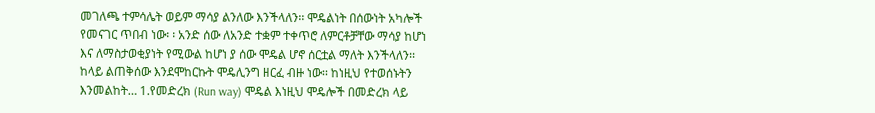መገለጫ ተምሳሌት ወይም ማሳያ ልንለው እንችላለን፡፡ ሞዴልነት በሰውነት አካሎች የመናገር ጥበብ ነው፡ ፡ አንድ ሰው ለአንድ ተቋም ተቀጥሮ ለምርቶቻቸው ማሳያ ከሆነ እና ለማስታወቂያነት የሚውል ከሆነ ያ ሰው ሞዴል ሆኖ ሰርቷል ማለት እንችላለን፡፡ ከላይ ልጠቅሰው እንደሞከርኩት ሞዴሊንግ ዘርፈ ብዙ ነው፡፡ ከነዚህ የተወሰኑትን እንመልከት… 1.የመድረክ (Run way) ሞዴል እነዚህ ሞዴሎች በመድረክ ላይ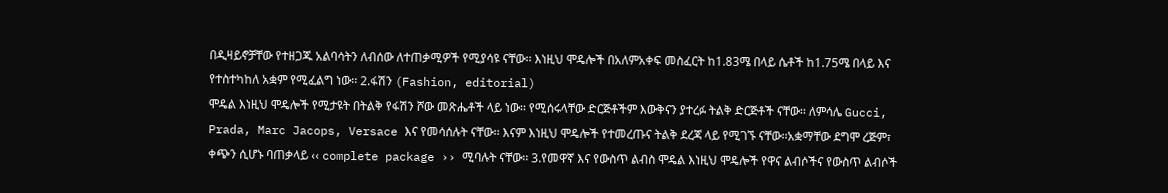በዲዛይኖቻቸው የተዘጋጁ አልባሳትን ለብሰው ለተጠቃሚዎች የሚያሳዩ ናቸው፡፡ እነዚህ ሞዴሎች በአለምአቀፍ መስፈርት ከ1.83ሜ በላይ ሴቶች ከ1.75ሜ በላይ እና የተስተካከለ አቋም የሚፈልግ ነው፡፡ 2.ፋሽን (Fashion, editorial)
ሞዴል እነዚህ ሞዴሎች የሚታዩት በትልቅ የፋሽን ሾው መጽሔቶች ላይ ነው፡፡ የሚሰሩላቸው ድርጅቶችም እውቅናን ያተረፉ ትልቅ ድርጅቶች ናቸው፡፡ ለምሳሌ Gucci, Prada, Marc Jacops, Versace እና የመሳሰሉት ናቸው፡፡ እናም እነዚህ ሞዴሎች የተመረጡና ትልቅ ደረጃ ላይ የሚገኙ ናቸው፡፡አቋማቸው ደግሞ ረጅም፣ ቀጭን ሲሆኑ ባጠቃላይ ‹‹ complete package ›› ሚባሉት ናቸው፡፡ 3.የመዋኛ እና የውስጥ ልብስ ሞዴል እነዚህ ሞዴሎች የዋና ልብሶችና የውስጥ ልብሶች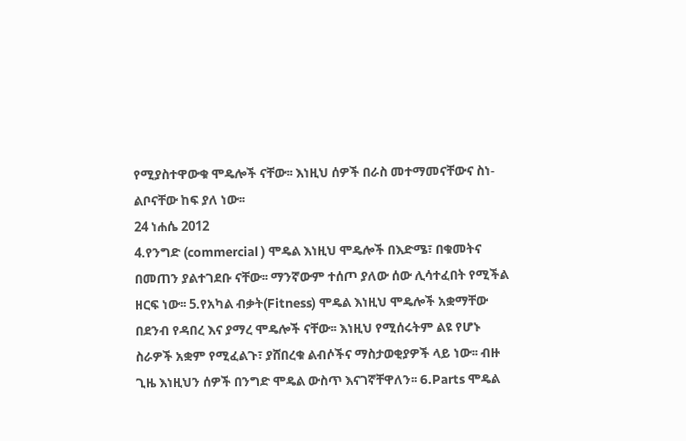የሚያስተዋውቁ ሞዴሎች ናቸው፡፡ እነዚህ ሰዎች በራስ መተማመናቸውና ስነ-ልቦናቸው ከፍ ያለ ነው፡፡
24 ነሐሴ 2012
4.የንግድ (commercial ) ሞዴል እነዚህ ሞዴሎች በእድሜ፣ በቁመትና በመጠን ያልተገደቡ ናቸው፡፡ ማንኛውም ተሰጦ ያለው ሰው ሊሳተፈበት የሚችል ዘርፍ ነው፡፡ 5.የአካል ብቃት(Fitness) ሞዴል እነዚህ ሞዴሎች አቋማቸው በደንብ የዳበረ እና ያማረ ሞዴሎች ናቸው፡፡ እነዚህ የሚሰሩትም ልዩ የሆኑ ስራዎች አቋም የሚፈልጉ፣ ያሸበረቁ ልብሶችና ማስታወቂያዎች ላይ ነው፡፡ ብዙ ጊዜ እነዚህን ሰዎች በንግድ ሞዴል ውስጥ እናገኛቸዋለን፡፡ 6.Parts ሞዴል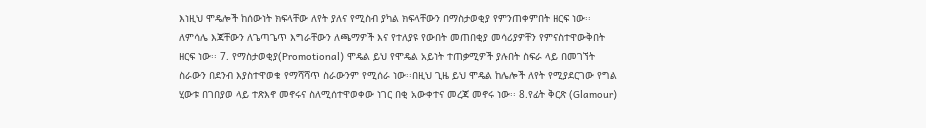እነዚህ ሞዴሎች ከሰውነት ክፍላቸው ለየት ያለና የሚስብ ያካል ክፍላቸውን በማስታወቂያ የምንጠቀምበት ዘርፍ ነው፡፡ለምሳሌ እጃቸውን ለጌጣጌጥ እግራቸውን ለጫማዎች እና የተለያዩ የውበት መጠበቂያ መሳሪያዎቸን የምናስተዋውቅበት ዘርፍ ነው፡፡ 7. የማስታወቂያ(Promotional) ሞዴል ይህ የሞዴል አይነት ተጠቃሚዎች ያሉበት ስፍራ ላይ በመገኘት ስራውን በደንብ እያስተዋወቁ የማሻሻጥ ስራውንም የሚሰራ ነው፡፡በዚህ ጊዜ ይህ ሞዴል ከሌሎች ለየት የሚያደርገው የግል ሂውቱ በገበያወ ላይ ተጽእኖ መኖሩና ስለሚሰተዋወቀው ነገር በቂ አውቀተና መረጃ መኖሩ ነው፡፡ 8.የፊት ቅርጽ (Glamour)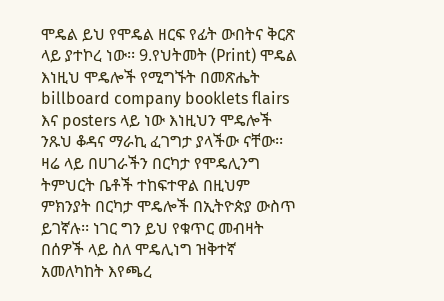ሞዴል ይህ የሞዴል ዘርፍ የፊት ውበትና ቅርጽ ላይ ያተኮረ ነው፡፡ 9.የህትመት (Print) ሞዴል እነዚህ ሞዴሎች የሚግኙት በመጽሔት billboard company booklets flairs
እና posters ላይ ነው እነዚህን ሞዴሎች ንጹህ ቆዳና ማራኪ ፈገግታ ያላችው ናቸው፡፡ ዛሬ ላይ በሀገራችን በርካታ የሞዴሊንግ ትምህርት ቤቶች ተከፍተዋል በዚህም ምክንያት በርካታ ሞዴሎች በኢትዮጵያ ውስጥ ይገኛሉ፡፡ ነገር ግን ይህ የቁጥር መብዛት በሰዎች ላይ ስለ ሞዴሊነግ ዝቅተኛ አመለካከት እየጫረ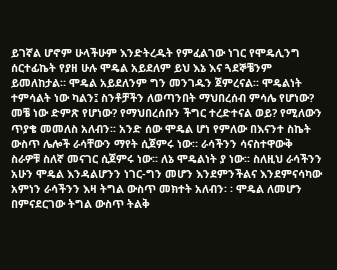ይገኛል ሆኖም ሁላችሁም እንድትረዱት የምፈልገው ነገር የሞዴሊንግ ሰርተፊኬት የያዘ ሁሉ ሞዴል አይደለም ይህ እኔ እና ጓደኞቼንም ይመለከታል። ሞዴል አይደለንም ግን መንገዱን ጀምረናል፡፡ ሞዴልነት ተምሳልት ነው ካልን፤ ስንቶቻችን ለወጣንበት ማህበረሰብ ምሳሌ የሆነው? መቼ ነው ድምጽ የሆነው? የማህበረሰቡን ችግር ተረድተናል ወይ? የሚለውን ጥያቄ መመለስ አለብን፡፡ አንድ ሰው ሞዴል ሆነ የምለው በእናንተ ስኬት ውስጥ ሌሎች ራሳቸውን ማየት ሲጀምሩ ነው። ራሳችንን ሳናስተዋውቅ ስራዎቹ ስለኛ መናገር ሲጀምሩ ነው፡፡ ለኔ ሞዴልነት ያ ነው፡፡ ስለዚህ ራሳችንን አሁን ሞዴል እንዳልሆንን ነገር-ግን መሆን እንደምንችልና እንደምናሳካው አምነን ራሳችንን እዛ ትግል ውስጥ መክተት አለብን፡ ፡ ሞዴል ለመሆን በምናደርገው ትግል ውስጥ ትልቅ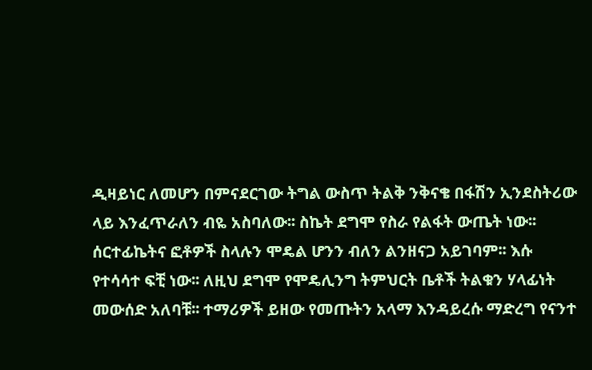ዲዛይነር ለመሆን በምናደርገው ትግል ውስጥ ትልቅ ንቅናቄ በፋሽን ኢንደስትሪው ላይ እንፈጥራለን ብዬ አስባለው፡፡ ስኬት ደግሞ የስራ የልፋት ውጤት ነው፡፡ ሰርተፊኬትና ፎቶዎች ስላሉን ሞዴል ሆንን ብለን ልንዘናጋ አይገባም፡፡ እሱ የተሳሳተ ፍቺ ነው፡፡ ለዚህ ደግሞ የሞዴሊንግ ትምህርት ቤቶች ትልቁን ሃላፊነት መውሰድ አለባቹ፡፡ ተማሪዎች ይዘው የመጡትን አላማ እንዳይረሱ ማድረግ የናንተ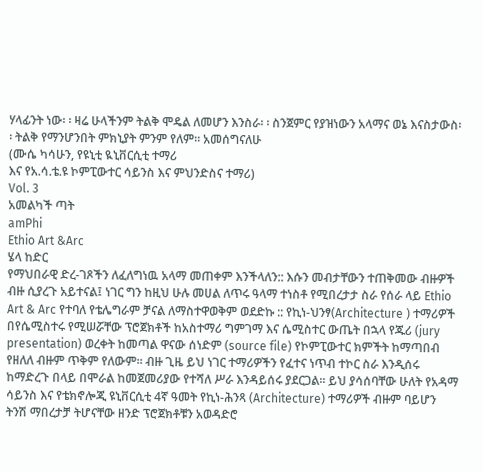ሃላፊንት ነው፡ ፡ ዛሬ ሁላችንም ትልቅ ሞዴል ለመሆን እንስራ፡ ፡ ስንጀምር የያዝነውን አላማና ወኔ እናስታውስ፡፡ ትልቅ የማንሆንበት ምክኒያት ምንም የለም፡፡ አመሰግናለሁ
(ሙሴ ካሳሁን, የዩኒቲ ዪኒቨርሲቲ ተማሪ
እና የአ.ሳ.ቴ.ዩ ኮምፒውተር ሳይንስ እና ምህንድስና ተማሪ)
Vol. 3
አመልካች ጣት
amPhi
Ethio Art &Arc
ሄላ ከድር
የማህበራዊ ድረ-ገጾችን ለፈለግነዉ አላማ መጠቀም እንችላለን:: እሱን መብታቸውን ተጠቅመው ብዙዎች ብዙ ሲያረጉ አይተናል፤ ነገር ግን ከዚህ ሁሉ መሀል ለጥሩ ዓላማ ተነስቶ የሚበረታታ ስራ የሰራ ላይ Ethio Art & Arc የተባለ የቴሌግራም ቻናል ለማስተዋወቅም ወደድኩ :: የኪነ-ህንፃ(Architecture ) ተማሪዎች በየሴሚስተሩ የሚሠሯቸው ፕሮጀክቶች ከአስተማሪ ግምገማ እና ሴሚስተር ውጤት በኋላ የጁሪ (jury presentation) ወረቀት ከመጣል ዋናው ሰነድም (source file) የኮምፒውተር ክምችት ከማጣበብ የዘለለ ብዙም ጥቅም የለውም። ብዙ ጊዜ ይህ ነገር ተማሪዎችን የፈተና ነጥብ ተኮር ስራ እንዲሰሩ ከማድረጉ በላይ በሞራል ከመጀመሪያው የተሻለ ሥራ እንዳይሰሩ ያደርጋል። ይህ ያሳሰባቸው ሁለት የአዳማ ሳይንስ እና የቴክኖሎጂ ዩኒቨርሲቲ 4ኛ ዓመት የኪነ-ሕንጻ (Architecture) ተማሪዎች ብዙም ባይሆን ትንሽ ማበረታቻ ትሆናቸው ዘንድ ፕሮጀክቶቹን አወዳድሮ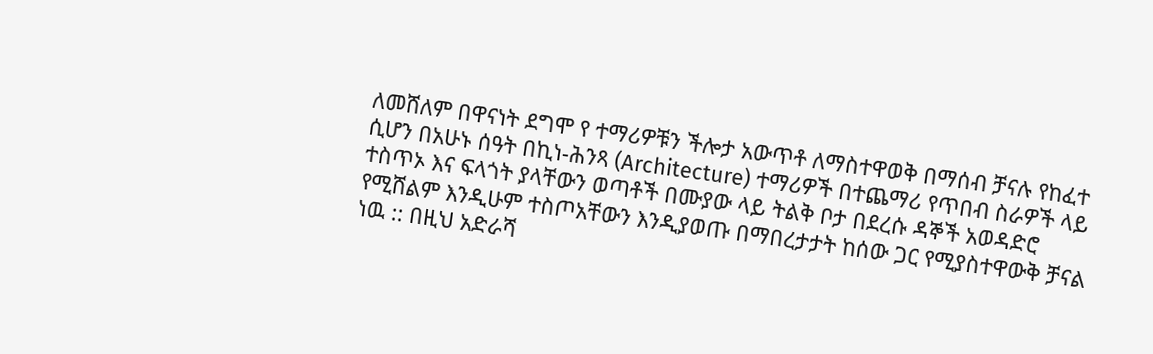ለመሸለም በዋናነት ደግሞ የ ተማሪዎቹን ችሎታ አውጥቶ ለማስተዋወቅ በማሰብ ቻናሉ የከፈተ ሲሆን በአሁኑ ሰዓት በኪነ-ሕንጻ (Architecture) ተማሪዎች በተጨማሪ የጥበብ ስራዎች ላይ ተስጥኦ እና ፍላጎት ያላቸውን ወጣቶች በሙያው ላይ ትልቅ ቦታ በደረሱ ዳኞች አወዳድሮ የሚሸልም እንዲሁም ተስጦአቸውን እንዲያወጡ በማበረታታት ከሰው ጋር የሚያስተዋውቅ ቻናል ነዉ :: በዚህ አድራሻ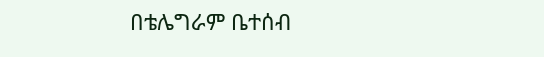በቴሌግራም ቤተሰብ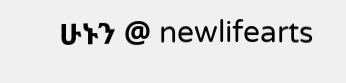ሁኑን @ newlifearts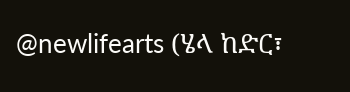@newlifearts (ሄላ ከድር፣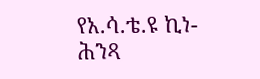የአ.ሳ.ቴ.ዩ ኪነ-ሕንጻ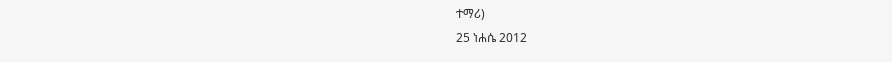ተማሪ)
25 ነሐሴ 2012